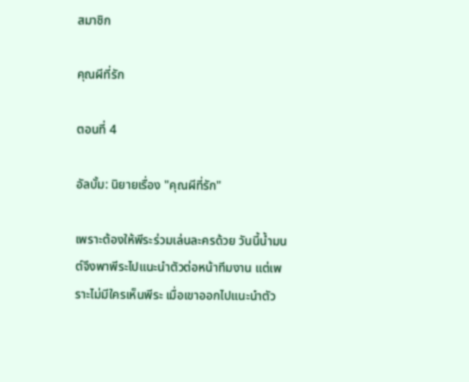สมาชิก

คุณผีที่รัก

ตอนที่ 4

อัลบั้ม: นิยายเรื่อง "คุณผีที่รัก"

เพราะต้องให้พีระร่วมเล่นละครด้วย วันนี้น้ำมนต์จึงพาพีระไปแนะนำตัวต่อหน้าทีมงาน แต่เพราะไม่มีใครเห็นพีระ เมื่อเขาออกไปแนะนำตัว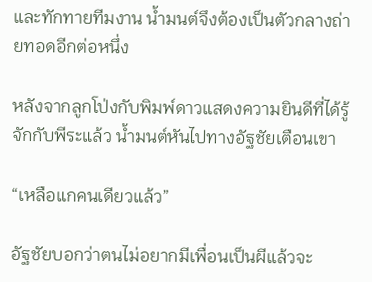และทักทายทีมงาน น้ำมนต์จึงต้องเป็นตัวกลางถ่ายทอดอีกต่อหนึ่ง

หลังจากลูกโป่งกับพิมพ์ดาวแสดงความยินดีที่ได้รู้จักกับพีระแล้ว น้ำมนต์หันไปทางอัฐชัยเตือนเขา

“เหลือแกคนเดียวแล้ว”

อัฐชัยบอกว่าตนไม่อยากมีเพื่อนเป็นผีแล้วจะ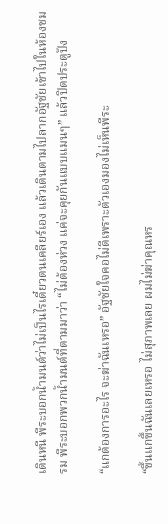เดินหนี พีระบอกน้ำมนต์ว่าไม่เป็นไรเดี๋ยวตนเคลียร์เอง แล้วเดินตามไปลากอัฐชัยเข้าไปในห้องชมรม พีระบอกพวกน้ำมนต์ที่ตามมาว่า “ไม่ต้องห่วง แค่จะคุยกันแบบแมนๆ” แล้วปิดประตูปัง

“แกต้องการอะไร จะฆ่าฉันเหรอ” อัฐชัยใจคอไม่ดีเพราะตัวเองมองไม่เห็นพีระ

“ขึ้นแกขึ้นฉันเลยเหรอ ไม่สุภาพเลย ผมไม่ฆ่าคุณหร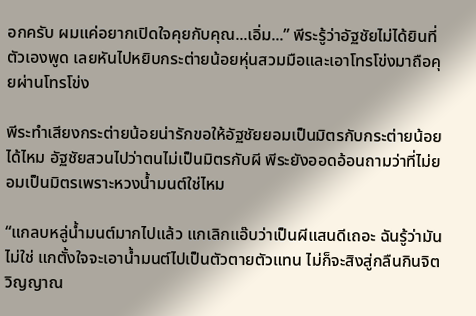อกครับ ผมแค่อยากเปิดใจคุยกับคุณ...เอิ่ม...” พีระรู้ว่าอัฐชัยไม่ได้ยินที่ตัวเองพูด เลยหันไปหยิบกระต่ายน้อยหุ่นสวมมือและเอาโทรโข่งมาถือคุยผ่านโทรโข่ง

พีระทำเสียงกระต่ายน้อยน่ารักขอให้อัฐชัยยอมเป็นมิตรกับกระต่ายน้อยได้ไหม อัฐชัยสวนไปว่าตนไม่เป็นมิตรกับผี พีระยังออดอ้อนถามว่าที่ไม่ยอมเป็นมิตรเพราะหวงน้ำมนต์ใช่ไหม

“แกลบหลู่น้ำมนต์มากไปแล้ว แกเลิกแอ๊บว่าเป็นผีแสนดีเถอะ ฉันรู้ว่ามันไม่ใช่ แกตั้งใจจะเอาน้ำมนต์ไปเป็นตัวตายตัวแทน ไม่ก็จะสิงสู่กลืนกินจิตวิญญาณ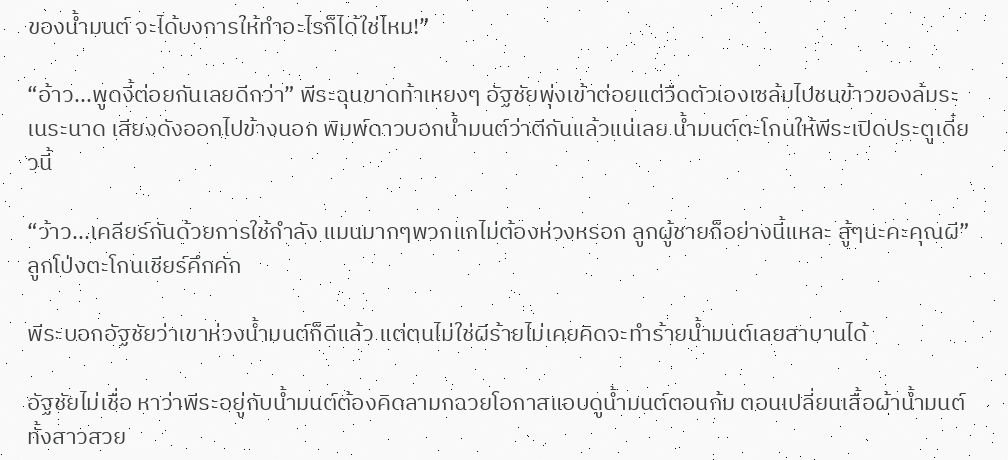ของน้ำมนต์ จะได้บงการให้ทำอะไรก็ได้ใช่ไหม!”

“อ้าว...พูดงี้ต่อยกันเลยดีกว่า” พีระฉุนขาดท้าเหยงๆ อัฐชัยพุ่งเข้าต่อยแต่วืดตัวเองเซล้มไปชนข้าวของล้มระเนระนาด เสียงดังออกไปข้างนอก พิมพ์ดาวบอกน้ำมนต์ว่าตีกันแล้วแน่เลย น้ำมนต์ตะโกนให้พีระเปิดประตูเดี๋ยวนี้

“ว้าว...เคลียร์กันด้วยการใช้กำลัง แมนมากๆพวกแกไม่ต้องห่วงหรอก ลูกผู้ชายก็อย่างนี้แหละ สู้ๆนะคะคุณผี” ลูกโป่งตะโกนเชียร์คึกคัก

พีระบอกอัฐชัยว่าเขาห่วงน้ำมนต์ก็ดีแล้ว แต่ตนไม่ใช่ผีร้ายไม่เคยคิดจะทำร้ายน้ำมนต์เลยสาบานได้

อัฐชัยไม่เชื่อ หาว่าพีระอยู่กับน้ำมนต์ต้องคิดลามกฉวยโอกาสแอบดูน้ำมนต์ตอนก้ม ตอนเปลี่ยนเสื้อผ้าน้ำมนต์ทั้งสาวสวย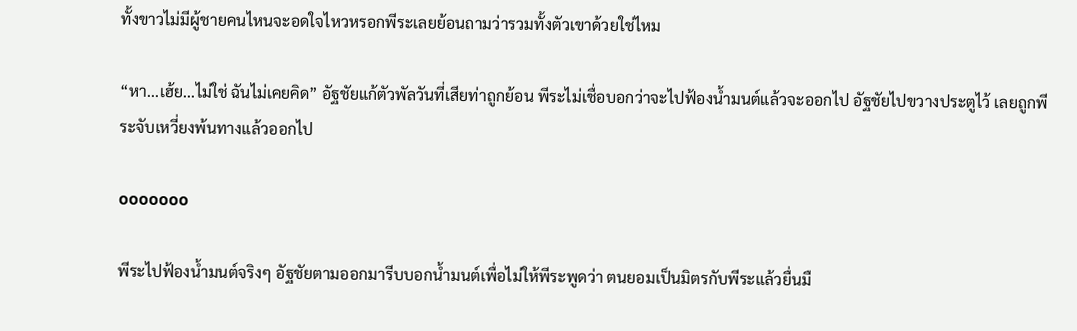ทั้งขาวไม่มีผู้ชายคนไหนจะอดใจไหวหรอกพีระเลยย้อนถามว่ารวมทั้งตัวเขาด้วยใช่ไหม

“หา...เฮ้ย...ไม่ใช่ ฉันไม่เคยคิด” อัฐชัยแก้ตัวพัลวันที่เสียท่าถูกย้อน พีระไม่เชื่อบอกว่าจะไปฟ้องน้ำมนต์แล้วจะออกไป อัฐชัยไปขวางประตูไว้ เลยถูกพีระจับเหวี่ยงพ้นทางแล้วออกไป

ooooooo

พีระไปฟ้องน้ำมนต์จริงๆ อัฐชัยตามออกมารีบบอกน้ำมนต์เพื่อไม่ให้พีระพูดว่า ตนยอมเป็นมิตรกับพีระแล้วยื่นมื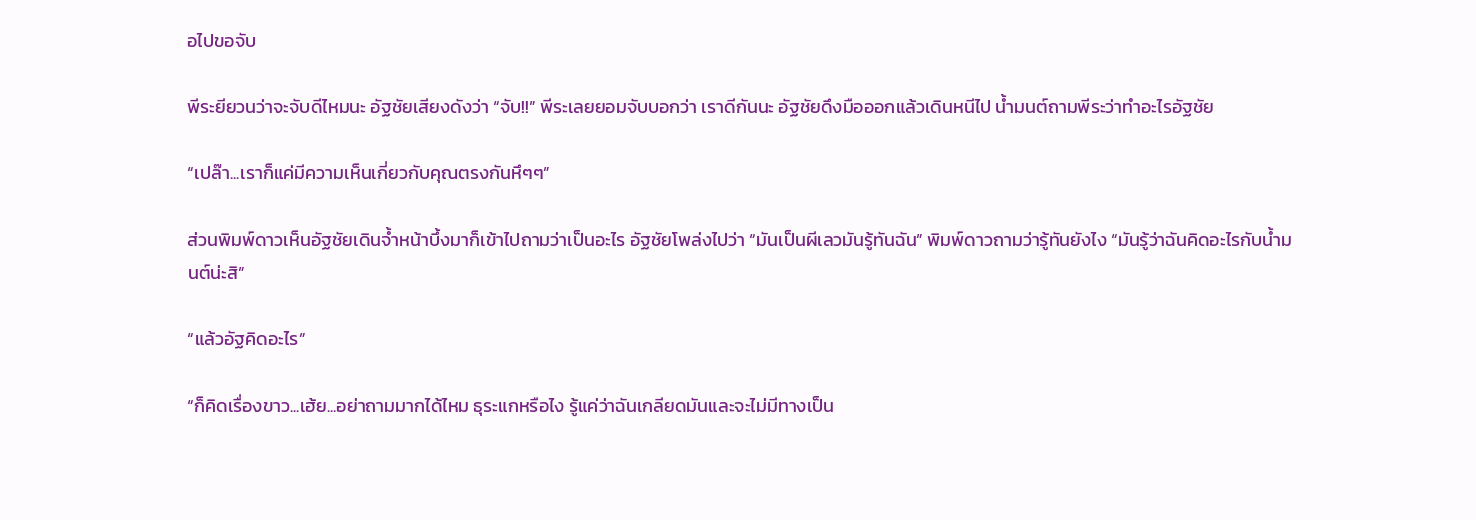อไปขอจับ

พีระยียวนว่าจะจับดีไหมนะ อัฐชัยเสียงดังว่า “จับ!!” พีระเลยยอมจับบอกว่า เราดีกันนะ อัฐชัยดึงมือออกแล้วเดินหนีไป น้ำมนต์ถามพีระว่าทำอะไรอัฐชัย

“เปล๊า...เราก็แค่มีความเห็นเกี่ยวกับคุณตรงกันหึๆๆ”

ส่วนพิมพ์ดาวเห็นอัฐชัยเดินจ้ำหน้าบึ้งมาก็เข้าไปถามว่าเป็นอะไร อัฐชัยโพล่งไปว่า “มันเป็นผีเลวมันรู้ทันฉัน” พิมพ์ดาวถามว่ารู้ทันยังไง “มันรู้ว่าฉันคิดอะไรกับน้ำมนต์น่ะสิ”

“แล้วอัฐคิดอะไร”

“ก็คิดเรื่องขาว...เฮ้ย...อย่าถามมากได้ไหม ธุระแกหรือไง รู้แค่ว่าฉันเกลียดมันและจะไม่มีทางเป็น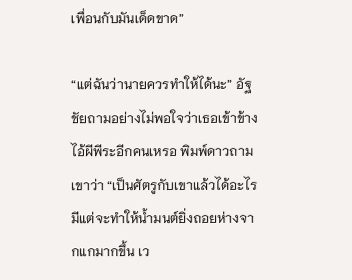เพื่อนกับมันเด็ดขาด”

“แต่ฉันว่านายควรทำให้ได้นะ” อัฐชัยถามอย่างไม่พอใจว่าเธอเข้าข้างไอ้ผีพีระอีกคนเหรอ พิมพ์ดาวถามเขาว่า “เป็นศัตรูกับเขาแล้วได้อะไร มีแต่จะทำให้น้ำมนต์ยิ่งถอยห่างจากแกมากขึ้น เว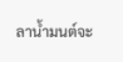ลาน้ำมนต์จะ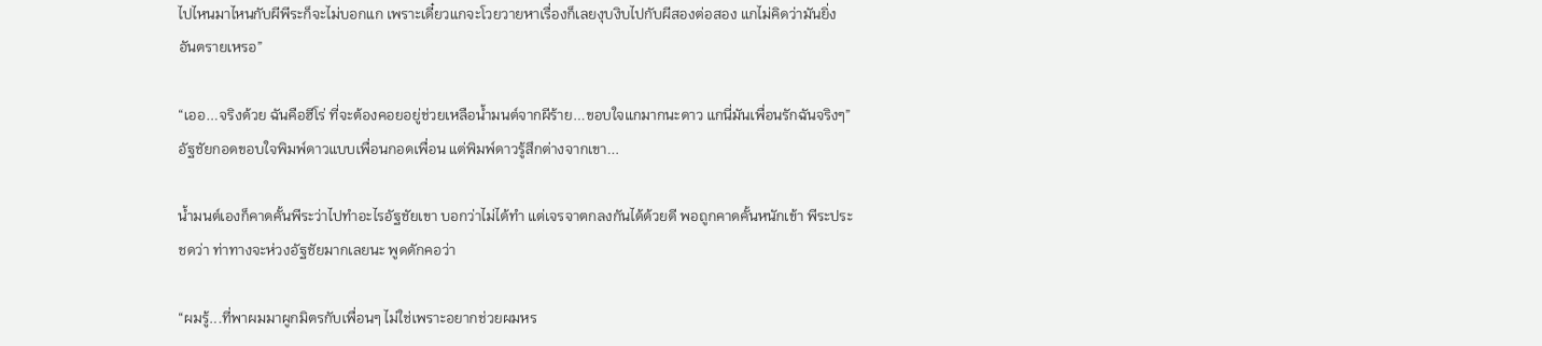ไปไหนมาไหนกับผีพีระก็จะไม่บอกแก เพราะเดี๋ยวแกจะโวยวายหาเรื่องก็เลยงุบงิบไปกับผีสองต่อสอง แกไม่คิดว่ามันยิ่งอันตรายเหรอ”

“เออ...จริงด้วย ฉันคือฮีโร่ ที่จะต้องคอยอยู่ช่วยเหลือน้ำมนต์จากผีร้าย...ขอบใจแกมากนะดาว แกนี่มันเพื่อนรักฉันจริงๆ” อัฐชัยกอดขอบใจพิมพ์ดาวแบบเพื่อนกอดเพื่อน แต่พิมพ์ดาวรู้สึกต่างจากเขา...

น้ำมนต์เองก็คาดคั้นพีระว่าไปทำอะไรอัฐชัยเขา บอกว่าไม่ได้ทำ แต่เจรจาตกลงกันได้ด้วยดี พอถูกคาดคั้นหนักเข้า พีระประชดว่า ท่าทางจะห่วงอัฐชัยมากเลยนะ พูดดักคอว่า

“ผมรู้...ที่พาผมมาผูกมิตรกับเพื่อนๆ ไม่ใช่เพราะอยากช่วยผมหร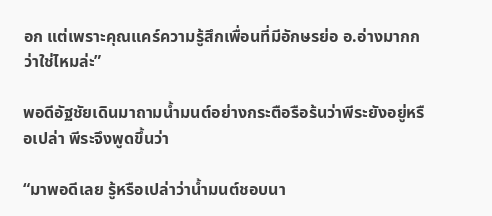อก แต่เพราะคุณแคร์ความรู้สึกเพื่อนที่มีอักษรย่อ อ.อ่างมากกว่าใช่ไหมล่ะ”

พอดีอัฐชัยเดินมาถามน้ำมนต์อย่างกระตือรือร้นว่าพีระยังอยู่หรือเปล่า พีระจึงพูดขึ้นว่า

“มาพอดีเลย รู้หรือเปล่าว่าน้ำมนต์ชอบนา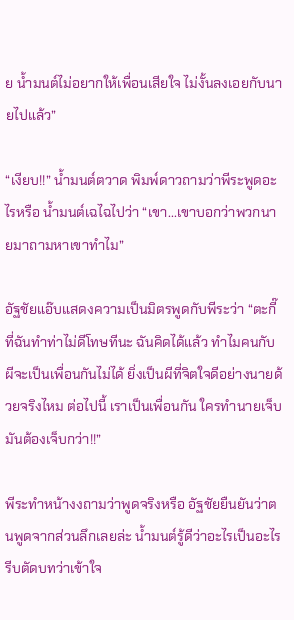ย น้ำมนต์ไม่อยากให้เพื่อนเสียใจ ไม่งั้นลงเอยกับนายไปแล้ว”

“เงียบ!!” น้ำมนต์ตวาด พิมพ์ดาวถามว่าพีระพูดอะไรหรือ น้ำมนต์เฉไฉไปว่า “เขา...เขาบอกว่าพวกนายมาถามหาเขาทำไม”

อัฐชัยแอ๊บแสดงความเป็นมิตรพูดกับพีระว่า “ตะกี๊ที่ฉันทำท่าไม่ดีโทษทีนะ ฉันคิดได้แล้ว ทำไมคนกับผีจะเป็นเพื่อนกันไม่ได้ ยิ่งเป็นผีที่จิตใจดีอย่างนายด้วยจริงไหม ต่อไปนี้ เราเป็นเพื่อนกัน ใครทำนายเจ็บมันต้องเจ็บกว่า!!”

พีระทำหน้างงถามว่าพูดจริงหรือ อัฐชัยยืนยันว่าตนพูดจากส่วนลึกเลยล่ะ น้ำมนต์รู้ดีว่าอะไรเป็นอะไรรีบตัดบทว่าเข้าใจ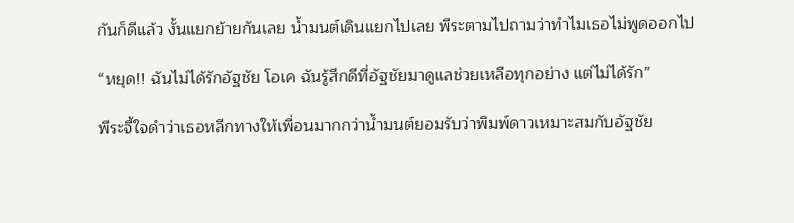กันก็ดีแล้ว งั้นแยกย้ายกันเลย น้ำมนต์เดินแยกไปเลย พีระตามไปถามว่าทำไมเธอไม่พูดออกไป

“หยุด!! ฉันไม่ได้รักอัฐชัย โอเค ฉันรู้สึกดีที่อัฐชัยมาดูแลช่วยเหลือทุกอย่าง แต่ไม่ได้รัก”

พีระจี้ใจดำว่าเธอหลีกทางให้เพื่อนมากกว่าน้ำมนต์ยอมรับว่าพิมพ์ดาวเหมาะสมกับอัฐชัย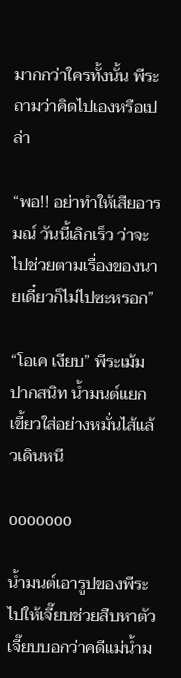มากกว่าใครทั้งนั้น พีระถามว่าคิดไปเองหรือเปล่า

“พอ!! อย่าทำให้เสียอารมณ์ วันนี้เลิกเร็ว ว่าจะไปช่วยตามเรื่องของนายเดี๋ยวก็ไม่ไปซะหรอก”

“โอเค เงียบ” พีระเม้มปากสนิท น้ำมนต์แยกเขี้ยวใส่อย่างหมั่นไส้แล้วเดินหนี

ooooooo

น้ำมนต์เอารูปของพีระไปให้เจี๊ยบช่วยสืบหาตัว เจี๊ยบบอกว่าคดีแม่น้ำม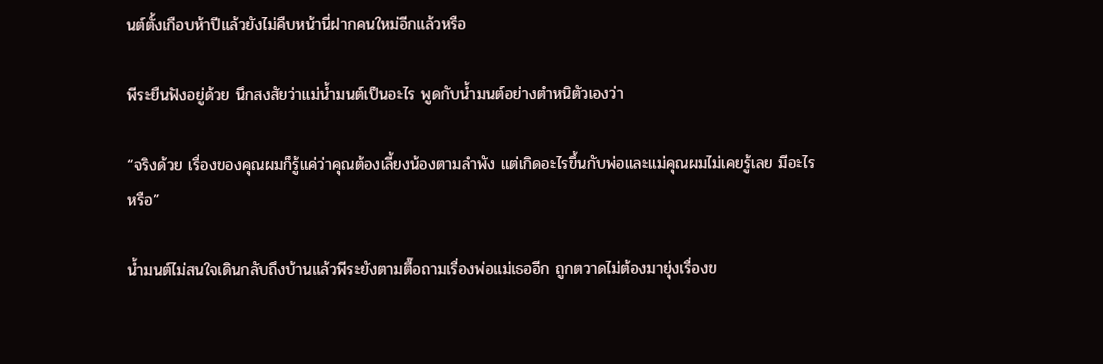นต์ตั้งเกือบห้าปีแล้วยังไม่คืบหน้านี่ฝากคนใหม่อีกแล้วหรือ

พีระยืนฟังอยู่ด้วย นึกสงสัยว่าแม่น้ำมนต์เป็นอะไร พูดกับน้ำมนต์อย่างตำหนิตัวเองว่า

“จริงด้วย เรื่องของคุณผมก็รู้แค่ว่าคุณต้องเลี้ยงน้องตามลำพัง แต่เกิดอะไรขึ้นกับพ่อและแม่คุณผมไม่เคยรู้เลย มีอะไรหรือ”

น้ำมนต์ไม่สนใจเดินกลับถึงบ้านแล้วพีระยังตามตื๊อถามเรื่องพ่อแม่เธออีก ถูกตวาดไม่ต้องมายุ่งเรื่องข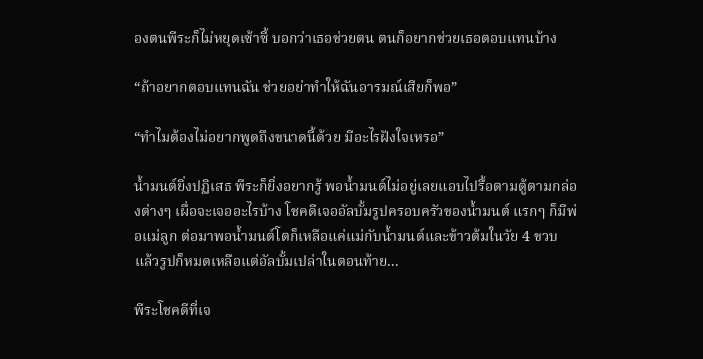องตนพีระก็ไม่หยุดเซ้าซี้ บอกว่าเธอช่วยตน ตนก็อยากช่วยเธอตอบแทนบ้าง

“ถ้าอยากตอบแทนฉัน ช่วยอย่าทำให้ฉันอารมณ์เสียก็พอ”

“ทำไมต้องไม่อยากพูดถึงขนาดนี้ด้วย มีอะไรฝังใจเหรอ”

น้ำมนต์ยิ่งปฏิเสธ พีระก็ยิ่งอยากรู้ พอน้ำมนต์ไม่อยู่เลยแอบไปรื้อตามตู้ตามกล่องต่างๆ เผื่อจะเจออะไรบ้าง โชคดีเจออัลบั้มรูปครอบครัวของน้ำมนต์ แรกๆ ก็มีพ่อแม่ลูก ต่อมาพอน้ำมนต์โตก็เหลือแค่แม่กับน้ำมนต์และข้าวต้มในวัย 4 ขวบ แล้วรูปก็หมดเหลือแต่อัลบั้มเปล่าในตอนท้าย...

พีระโชคดีที่เจ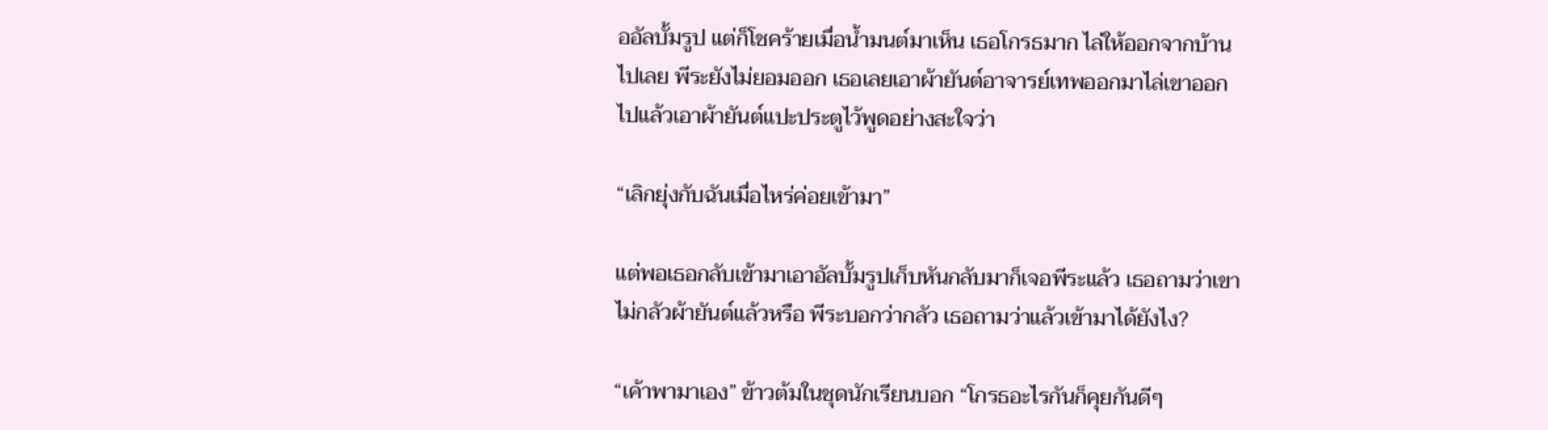ออัลบั้มรูป แต่ก็โชคร้ายเมื่อน้ำมนต์มาเห็น เธอโกรธมาก ไล่ให้ออกจากบ้านไปเลย พีระยังไม่ยอมออก เธอเลยเอาผ้ายันต์อาจารย์เทพออกมาไล่เขาออกไปแล้วเอาผ้ายันต์แปะประตูไว้พูดอย่างสะใจว่า

“เลิกยุ่งกับฉันเมื่อไหร่ค่อยเข้ามา”

แต่พอเธอกลับเข้ามาเอาอัลบั้มรูปเก็บหันกลับมาก็เจอพีระแล้ว เธอถามว่าเขาไม่กลัวผ้ายันต์แล้วหรือ พีระบอกว่ากลัว เธอถามว่าแล้วเข้ามาได้ยังไง?

“เค้าพามาเอง” ข้าวต้มในชุดนักเรียนบอก “โกรธอะไรกันก็คุยกันดีๆ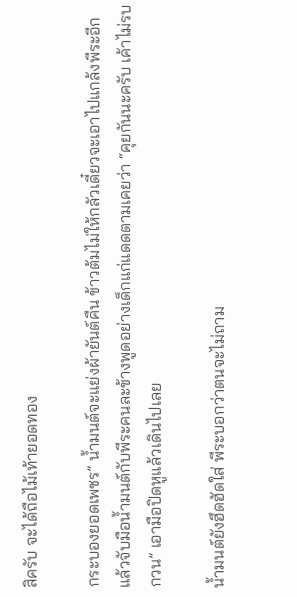สิครับ จะได้ถือไม้เท้ายอดทอง

กระบองยอดเพชร” น้ำมนต์จะแย่งผ้ายันต์คืน ข้าวต้มไม่ให้กลัวเดี๋ยวจะเอาไปแกล้งพีระอีก แล้วจับมือน้ำมนต์กับพีระคนละข้างพูดอย่างเด็กแก่แดดตามเคยว่า “คุยกันนะครับ เค้าไม่รบกวน” เอามือปิดหูแล้วเดินไปเลย

น้ำมนต์ยังฮึดฮัดใส่ พีระบอกว่าตนจะไม่ถาม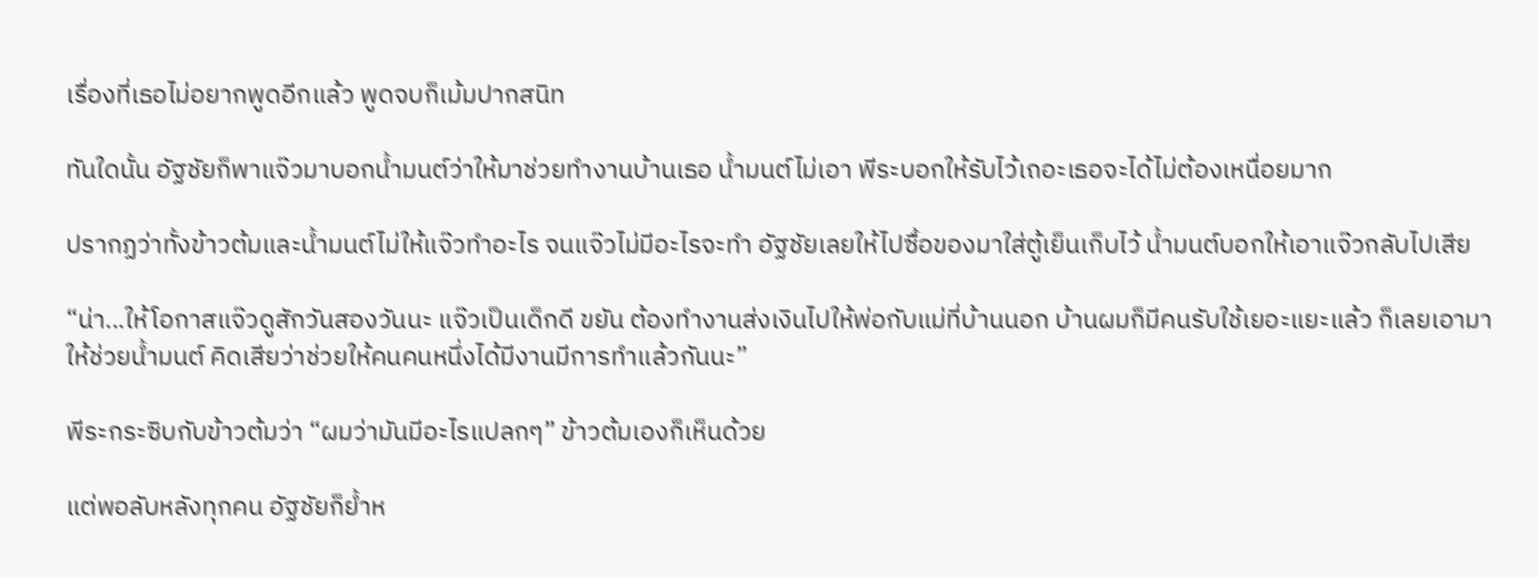เรื่องที่เธอไม่อยากพูดอีกแล้ว พูดจบก็เม้มปากสนิท

ทันใดนั้น อัฐชัยก็พาแจ๊วมาบอกน้ำมนต์ว่าให้มาช่วยทำงานบ้านเธอ น้ำมนต์ไม่เอา พีระบอกให้รับไว้เถอะเธอจะได้ไม่ต้องเหนื่อยมาก

ปรากฏว่าทั้งข้าวต้มและน้ำมนต์ไม่ให้แจ๊วทำอะไร จนแจ๊วไม่มีอะไรจะทำ อัฐชัยเลยให้ไปซื้อของมาใส่ตู้เย็นเก็บไว้ น้ำมนต์บอกให้เอาแจ๊วกลับไปเสีย

“น่า...ให้โอกาสแจ๊วดูสักวันสองวันนะ แจ๊วเป็นเด็กดี ขยัน ต้องทำงานส่งเงินไปให้พ่อกับแม่ที่บ้านนอก บ้านผมก็มีคนรับใช้เยอะแยะแล้ว ก็เลยเอามาให้ช่วยน้ำมนต์ คิดเสียว่าช่วยให้คนคนหนึ่งได้มีงานมีการทำแล้วกันนะ”

พีระกระซิบกับข้าวต้มว่า “ผมว่ามันมีอะไรแปลกๆ” ข้าวต้มเองก็เห็นด้วย

แต่พอลับหลังทุกคน อัฐชัยก็ย้ำห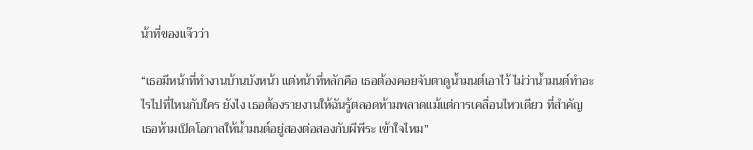น้าที่ของแจ๊วว่า

“เธอมีหน้าที่ทำงานบ้านบังหน้า แต่หน้าที่หลักคือ เธอต้องคอยจับตาดูน้ำมนต์เอาไว้ ไม่ว่าน้ำมนต์ทำอะไรไปที่ไหนกับใคร ยังไง เธอต้องรายงานให้ฉันรู้ตลอดห้ามพลาดแม้แต่การเคลื่อนไหวเดียว ที่สำคัญ เธอห้ามเปิดโอกาสให้น้ำมนต์อยู่สองต่อสองกับผีพีระ เข้าใจไหม”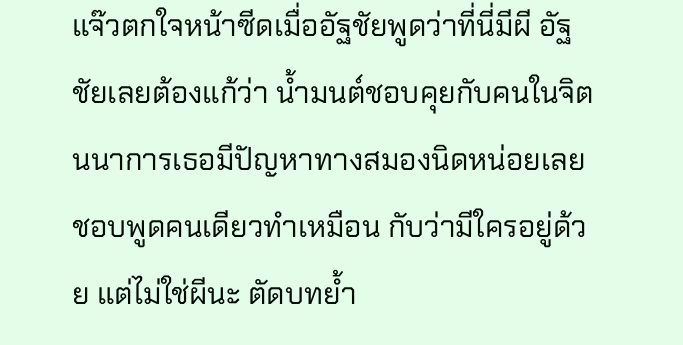แจ๊วตกใจหน้าซีดเมื่ออัฐชัยพูดว่าที่นี่มีผี อัฐชัยเลยต้องแก้ว่า น้ำมนต์ชอบคุยกับคนในจิตนนาการเธอมีปัญหาทางสมองนิดหน่อยเลยชอบพูดคนเดียวทำเหมือน กับว่ามีใครอยู่ด้วย แต่ไม่ใช่ผีนะ ตัดบทย้ำ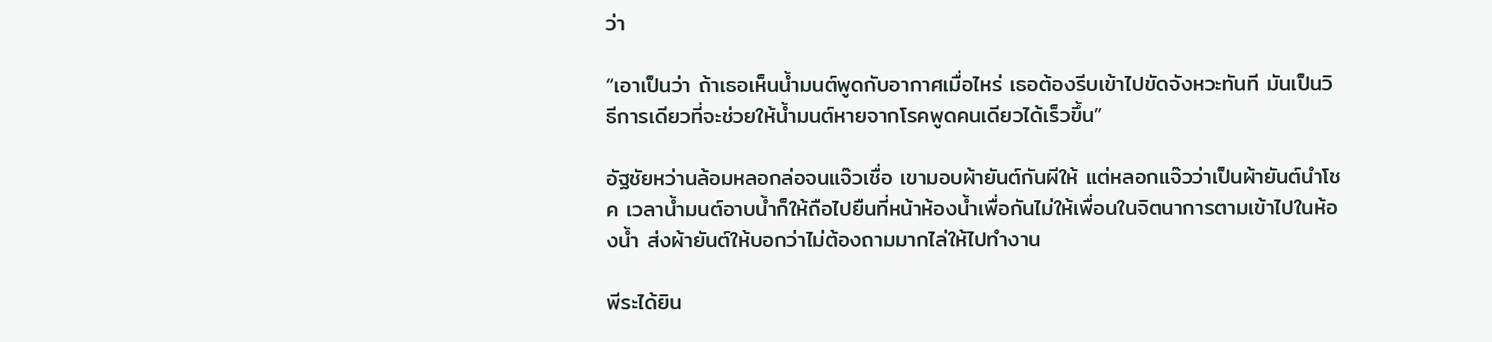ว่า

“เอาเป็นว่า ถ้าเธอเห็นน้ำมนต์พูดกับอากาศเมื่อไหร่ เธอต้องรีบเข้าไปขัดจังหวะทันที มันเป็นวิธีการเดียวที่จะช่วยให้น้ำมนต์หายจากโรคพูดคนเดียวได้เร็วขึ้น”

อัฐชัยหว่านล้อมหลอกล่อจนแจ๊วเชื่อ เขามอบผ้ายันต์กันผีให้ แต่หลอกแจ๊วว่าเป็นผ้ายันต์นำโชค เวลาน้ำมนต์อาบน้ำก็ให้ถือไปยืนที่หน้าห้องน้ำเพื่อกันไม่ให้เพื่อนในจิตนาการตามเข้าไปในห้องน้ำ ส่งผ้ายันต์ให้บอกว่าไม่ต้องถามมากไล่ให้ไปทำงาน

พีระได้ยิน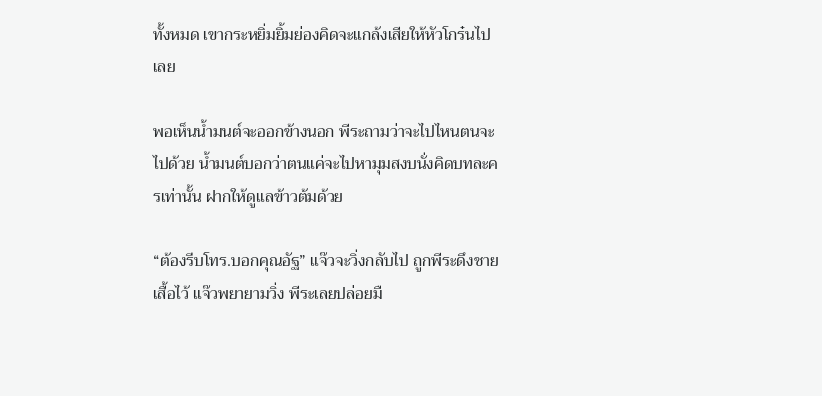ทั้งหมด เขากระหยิ่มยิ้มย่องคิดจะแกล้งเสียให้หัวโกร๋นไปเลย

พอเห็นน้ำมนต์จะออกข้างนอก พีระถามว่าจะไปไหนตนจะไปด้วย น้ำมนต์บอกว่าตนแค่จะไปหามุมสงบนั่งคิดบทละครเท่านั้น ฝากให้ดูแลข้าวต้มด้วย

“ต้องรีบโทร.บอกคุณอัฐ” แจ๊วจะวิ่งกลับไป ถูกพีระดึงชายเสื้อไว้ แจ๊วพยายามวิ่ง พีระเลยปล่อยมื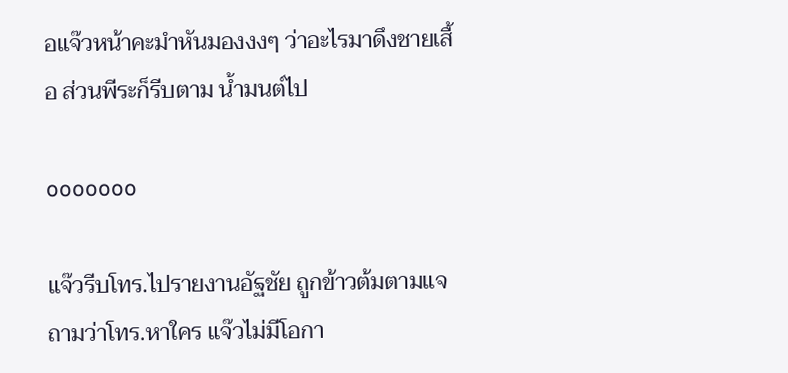อแจ๊วหน้าคะมำหันมองงงๆ ว่าอะไรมาดึงชายเสื้อ ส่วนพีระก็รีบตาม น้ำมนต์ไป

ooooooo

แจ๊วรีบโทร.ไปรายงานอัฐชัย ถูกข้าวต้มตามแจถามว่าโทร.หาใคร แจ๊วไม่มีโอกา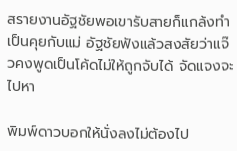สรายงานอัฐชัยพอเขารับสายก็แกล้งทำเป็นคุยกับแม่ อัฐชัยฟังแล้วสงสัยว่าแจ๊วคงพูดเป็นโค้ดไม่ให้ถูกจับได้ จัดแจงจะไปหา

พิมพ์ดาวบอกให้นั่งลงไม่ต้องไป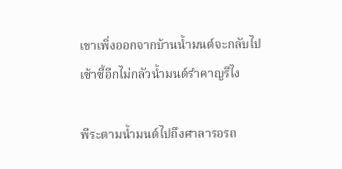เขาเพิ่งออกจากบ้านน้ำมนต์จะกลับไปเซ้าซี้อีกไม่กลัวน้ำมนต์รำคาญรึไง

พีระตามน้ำมนต์ไปถึงศาลารอรถ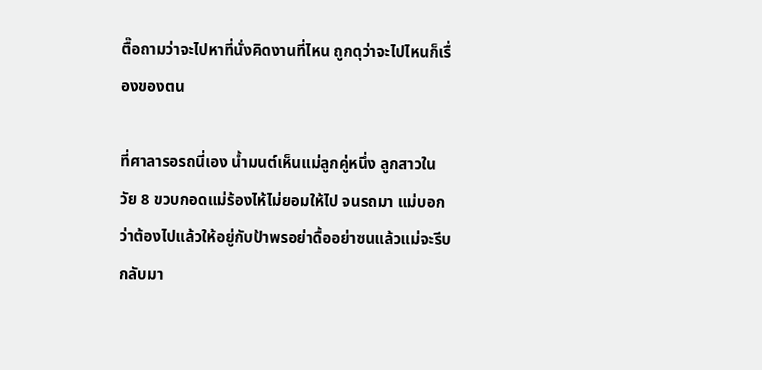ตื๊อถามว่าจะไปหาที่นั่งคิดงานที่ไหน ถูกดุว่าจะไปไหนก็เรื่องของตน

ที่ศาลารอรถนี่เอง น้ำมนต์เห็นแม่ลูกคู่หนึ่ง ลูกสาวในวัย 8 ขวบกอดแม่ร้องไห้ไม่ยอมให้ไป จนรถมา แม่บอกว่าต้องไปแล้วให้อยู่กับป้าพรอย่าดื้ออย่าซนแล้วแม่จะรีบกลับมา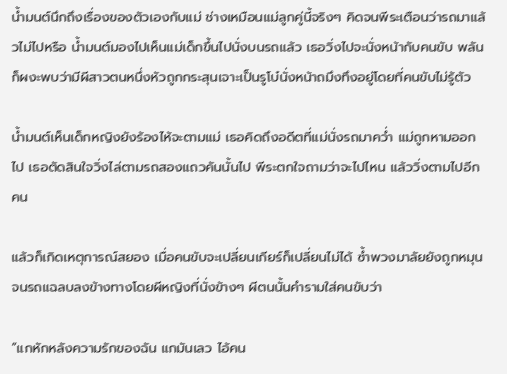น้ำมนต์นึกถึงเรื่องของตัวเองกับแม่ ช่างเหมือนแม่ลูกคู่นี้จริงๆ คิดจนพีระเตือนว่ารถมาแล้วไม่ไปหรือ น้ำมนต์มองไปเห็นแม่เด็กขึ้นไปนั่งบนรถแล้ว เธอวิ่งไปจะนั่งหน้ากับคนขับ พลันก็ผงะพบว่ามีผีสาวตนหนึ่งหัวถูกกระสุนเจาะเป็นรูโบ๋นั่งหน้าถมึงทึงอยู่โดยที่คนขับไม่รู้ตัว

น้ำมนต์เห็นเด็กหญิงยังร้องไห้จะตามแม่ เธอคิดถึงอดีตที่แม่นั่งรถมาคว่ำ แม่ถูกหามออกไป เธอตัดสินใจวิ่งไล่ตามรถสองแถวคันนั้นไป พีระตกใจถามว่าจะไปไหน แล้ววิ่งตามไปอีกคน

แล้วก็เกิดเหตุการณ์สยอง เมื่อคนขับจะเปลี่ยนเกียร์ก็เปลี่ยนไม่ได้ ซ้ำพวงมาลัยยังถูกหมุนจนรถแฉลบลงข้างทางโดยผีหญิงที่นั่งข้างๆ ผีตนนั้นคำรามใส่คนขับว่า

“แกหักหลังความรักของฉัน แกมันเลว ไอ้คน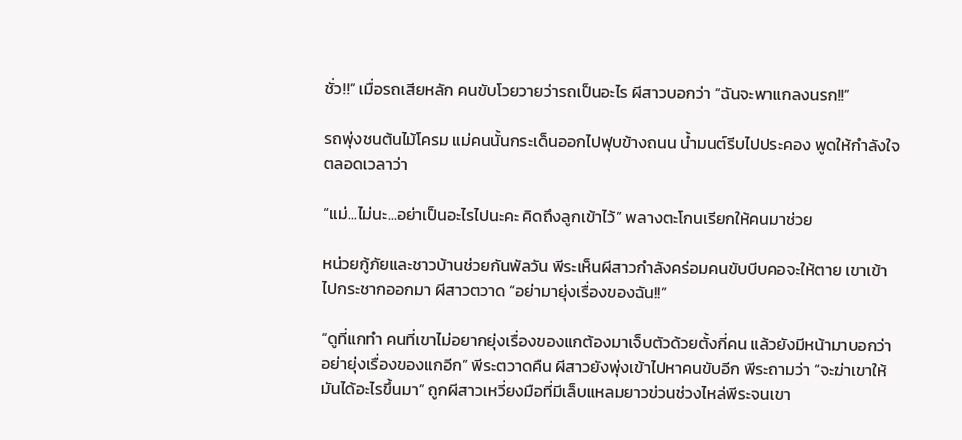ชั่ว!!” เมื่อรถเสียหลัก คนขับโวยวายว่ารถเป็นอะไร ผีสาวบอกว่า “ฉันจะพาแกลงนรก!!”

รถพุ่งชนต้นไม้โครม แม่คนนั้นกระเด็นออกไปฟุบข้างถนน น้ำมนต์รีบไปประคอง พูดให้กำลังใจตลอดเวลาว่า

“แม่...ไม่นะ...อย่าเป็นอะไรไปนะคะ คิดถึงลูกเข้าไว้” พลางตะโกนเรียกให้คนมาช่วย

หน่วยกู้ภัยและชาวบ้านช่วยกันพัลวัน พีระเห็นผีสาวกำลังคร่อมคนขับบีบคอจะให้ตาย เขาเข้าไปกระชากออกมา ผีสาวตวาด “อย่ามายุ่งเรื่องของฉัน!!”

“ดูที่แกทำ คนที่เขาไม่อยากยุ่งเรื่องของแกต้องมาเจ็บตัวด้วยตั้งกี่คน แล้วยังมีหน้ามาบอกว่าอย่ายุ่งเรื่องของแกอีก” พีระตวาดคืน ผีสาวยังพุ่งเข้าไปหาคนขับอีก พีระถามว่า “จะฆ่าเขาให้มันได้อะไรขึ้นมา” ถูกผีสาวเหวี่ยงมือที่มีเล็บแหลมยาวข่วนช่วงไหล่พีระจนเขา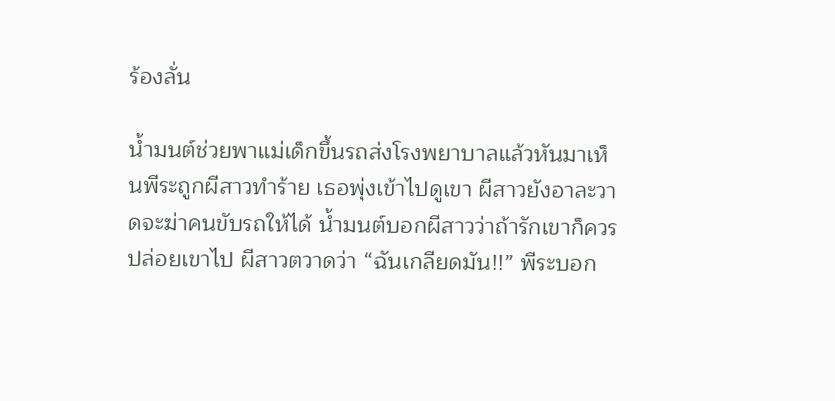ร้องลั่น

น้ำมนต์ช่วยพาแม่เด็กขึ้นรถส่งโรงพยาบาลแล้วหันมาเห็นพีระถูกผีสาวทำร้าย เธอพุ่งเข้าไปดูเขา ผีสาวยังอาละวาดจะฆ่าคนขับรถให้ได้ น้ำมนต์บอกผีสาวว่าถ้ารักเขาก็ควรปล่อยเขาไป ผีสาวตวาดว่า “ฉันเกลียดมัน!!” พีระบอก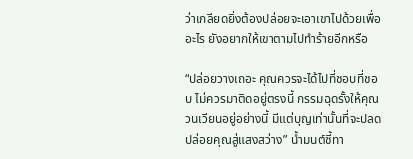ว่าเกลียดยิ่งต้องปล่อยจะเอาเขาไปด้วยเพื่ออะไร ยังอยากให้เขาตามไปทำร้ายอีกหรือ

“ปล่อยวางเถอะ คุณควรจะได้ไปที่ชอบที่ชอบ ไม่ควรมาติดอยู่ตรงนี้ กรรมฉุดรั้งให้คุณวนเวียนอยู่อย่างนี้ มีแต่บุญเท่านั้นที่จะปลดปล่อยคุณสู่แสงสว่าง” น้ำมนต์ชี้ทา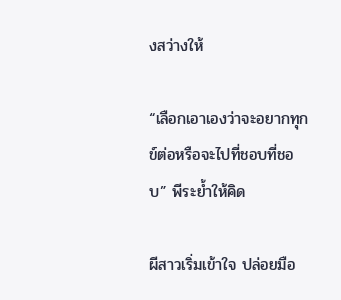งสว่างให้

“เลือกเอาเองว่าจะอยากทุกข์ต่อหรือจะไปที่ชอบที่ชอบ” พีระย้ำให้คิด

ผีสาวเริ่มเข้าใจ ปล่อยมือ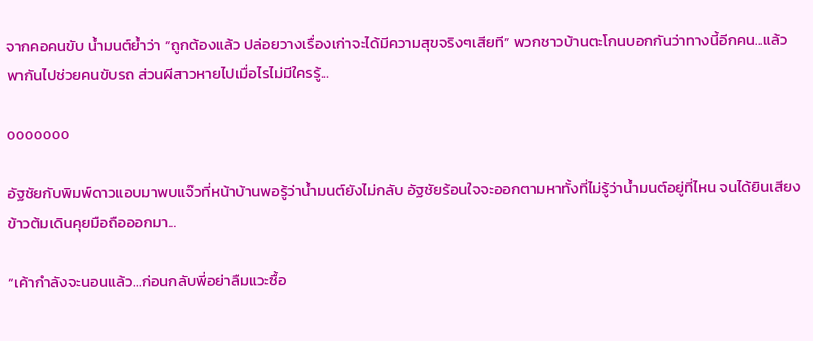จากคอคนขับ น้ำมนต์ย้ำว่า “ถูกต้องแล้ว ปล่อยวางเรื่องเก่าจะได้มีความสุขจริงๆเสียที” พวกชาวบ้านตะโกนบอกกันว่าทางนี้อีกคน...แล้วพากันไปช่วยคนขับรถ ส่วนผีสาวหายไปเมื่อไรไม่มีใครรู้...

ooooooo

อัฐชัยกับพิมพ์ดาวแอบมาพบแจ๊วที่หน้าบ้านพอรู้ว่าน้ำมนต์ยังไม่กลับ อัฐชัยร้อนใจจะออกตามหาทั้งที่ไม่รู้ว่าน้ำมนต์อยู่ที่ไหน จนได้ยินเสียงข้าวต้มเดินคุยมือถือออกมา...

“เค้ากำลังจะนอนแล้ว...ก่อนกลับพี่อย่าลืมแวะซื้อ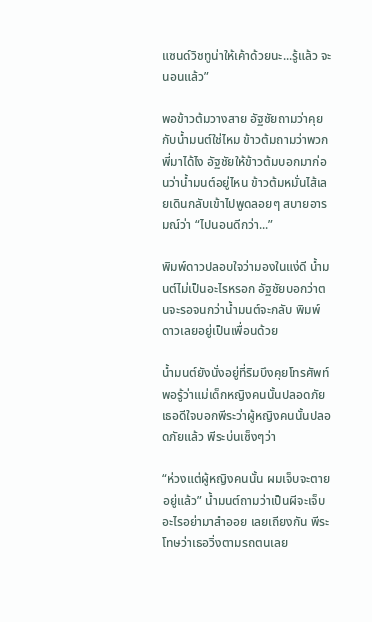แซนด์วิชทูน่าให้เค้าด้วยนะ...รู้แล้ว จะนอนแล้ว”

พอข้าวต้มวางสาย อัฐชัยถามว่าคุยกับน้ำมนต์ใช่ไหม ข้าวต้มถามว่าพวกพี่มาได้ไง อัฐชัยให้ข้าวต้มบอกมาก่อนว่าน้ำมนต์อยู่ไหน ข้าวต้มหมั่นไส้เลยเดินกลับเข้าไปพูดลอยๆ สบายอารมณ์ว่า “ไปนอนดีกว่า...”

พิมพ์ดาวปลอบใจว่ามองในแง่ดี น้ำมนต์ไม่เป็นอะไรหรอก อัฐชัยบอกว่าตนจะรอจนกว่าน้ำมนต์จะกลับ พิมพ์ดาวเลยอยู่เป็นเพื่อนด้วย

น้ำมนต์ยังนั่งอยู่ที่ริมบึงคุยโทรศัพท์ พอรู้ว่าแม่เด็กหญิงคนนั้นปลอดภัย เธอดีใจบอกพีระว่าผู้หญิงคนนั้นปลอดภัยแล้ว พีระบ่นเซ็งๆว่า

“ห่วงแต่ผู้หญิงคนนั้น ผมเจ็บจะตายอยู่แล้ว” น้ำมนต์ถามว่าเป็นผีจะเจ็บอะไรอย่ามาสำออย เลยเถียงกัน พีระโทษว่าเธอวิ่งตามรถตนเลย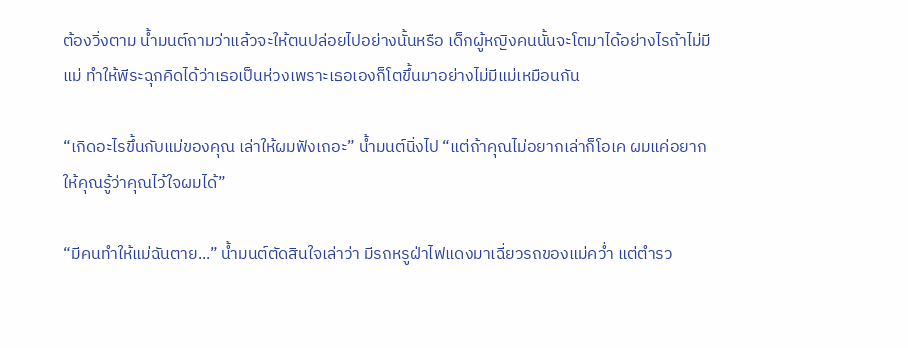ต้องวิ่งตาม น้ำมนต์ถามว่าแล้วจะให้ตนปล่อยไปอย่างนั้นหรือ เด็กผู้หญิงคนนั้นจะโตมาได้อย่างไรถ้าไม่มีแม่ ทำให้พีระฉุกคิดได้ว่าเธอเป็นห่วงเพราะเธอเองก็โตขึ้นมาอย่างไม่มีแม่เหมือนกัน

“เกิดอะไรขึ้นกับแม่ของคุณ เล่าให้ผมฟังเถอะ” น้ำมนต์นิ่งไป “แต่ถ้าคุณไม่อยากเล่าก็โอเค ผมแค่อยากให้คุณรู้ว่าคุณไว้ใจผมได้”

“มีคนทำให้แม่ฉันตาย...” น้ำมนต์ตัดสินใจเล่าว่า มีรถหรูฝ่าไฟแดงมาเฉี่ยวรถของแม่คว่ำ แต่ตำรว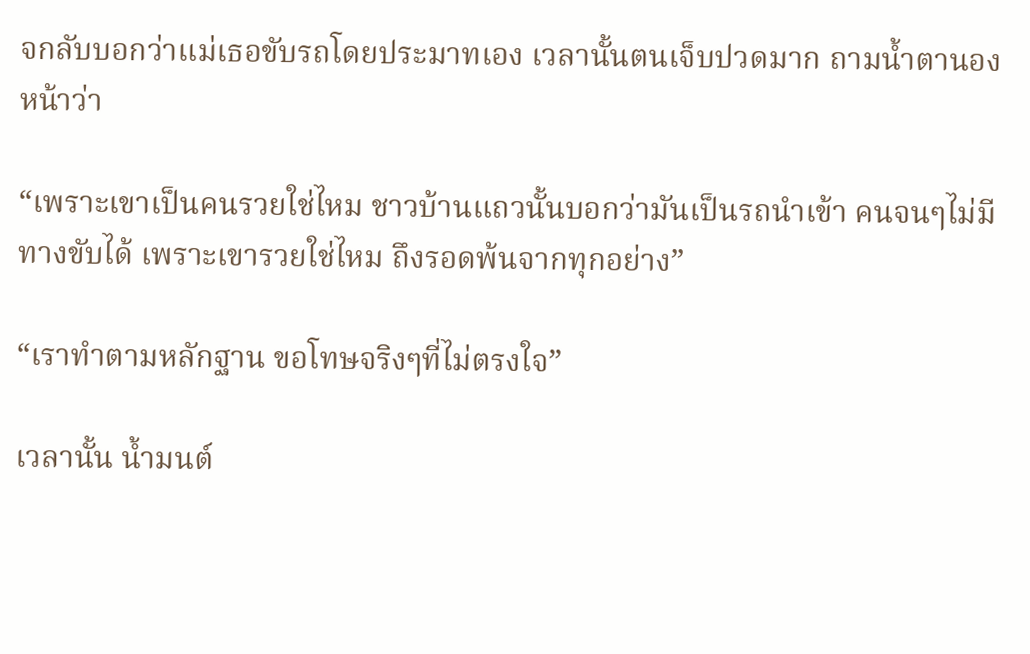จกลับบอกว่าแม่เธอขับรถโดยประมาทเอง เวลานั้นตนเจ็บปวดมาก ถามน้ำตานองหน้าว่า

“เพราะเขาเป็นคนรวยใช่ไหม ชาวบ้านแถวนั้นบอกว่ามันเป็นรถนำเข้า คนจนๆไม่มีทางขับได้ เพราะเขารวยใช่ไหม ถึงรอดพ้นจากทุกอย่าง”

“เราทำตามหลักฐาน ขอโทษจริงๆที่ไม่ตรงใจ”

เวลานั้น น้ำมนต์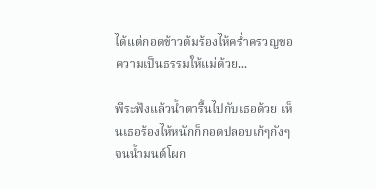ได้แต่กอดข้าวต้มร้องไห้คร่ำครวญขอความเป็นธรรมให้แม่ด้วย...

พีระฟังแล้วน้ำตารื้นไปกับเธอด้วย เห็นเธอร้องไห้หนักก็กอดปลอบเก้ๆกังๆ จนน้ำมนต์โผก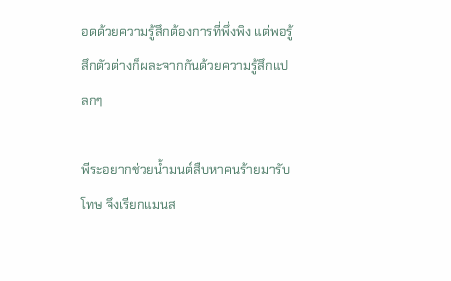อดด้วยความรู้สึกต้องการที่พึ่งพิง แต่พอรู้สึกตัวต่างก็ผละจากกันด้วยความรู้สึกแปลกๆ

พีระอยากช่วยน้ำมนต์สืบหาคนร้ายมารับโทษ จึงเรียกแมนส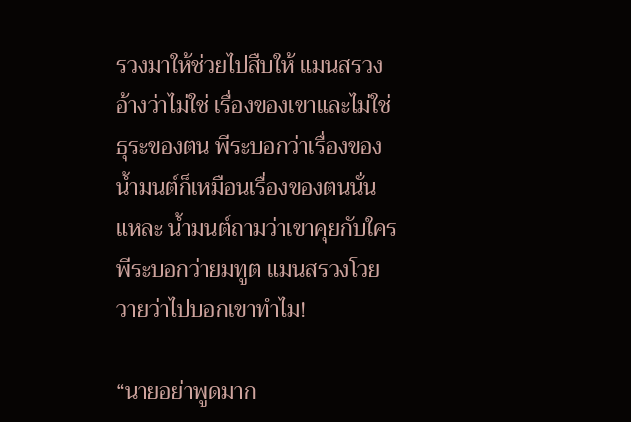รวงมาให้ช่วยไปสืบให้ แมนสรวงอ้างว่าไม่ใช่ เรื่องของเขาและไม่ใช่ธุระของตน พีระบอกว่าเรื่องของน้ำมนต์ก็เหมือนเรื่องของตนนั่นแหละ น้ำมนต์ถามว่าเขาคุยกับใคร พีระบอกว่ายมทูต แมนสรวงโวยวายว่าไปบอกเขาทำไม!

“นายอย่าพูดมาก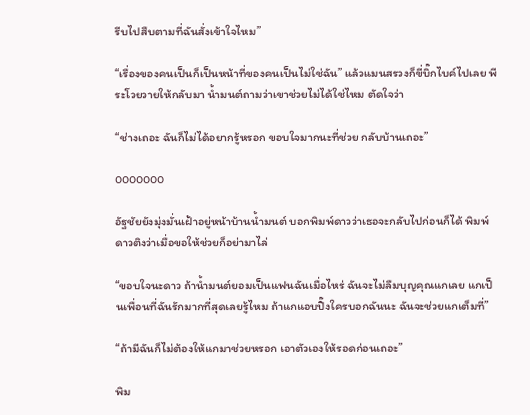รีบไปสืบตามที่ฉันสั่งเข้าใจไหม”

“เรื่องของคนเป็นก็เป็นหน้าที่ของคนเป็นไม่ใช่ฉัน” แล้วแมนสรวงก็ขี่บิ๊กไบค์ไปเลย พีระโวยวายให้กลับมา น้ำมนต์ถามว่าเขาช่วยไม่ได้ใช่ไหม ตัดใจว่า

“ช่างเถอะ ฉันก็ไม่ได้อยากรู้หรอก ขอบใจมากนะที่ช่วย กลับบ้านเถอะ”

ooooooo

อัฐชัยยังมุ่งมั่นเฝ้าอยู่หน้าบ้านน้ำมนต์ บอกพิมพ์ดาวว่าเธอจะกลับไปก่อนก็ได้ พิมพ์ดาวติงว่าเมื่อขอให้ช่วยก็อย่ามาไล่

“ขอบใจนะดาว ถ้าน้ำมนต์ยอมเป็นแฟนฉันเมื่อไหร่ ฉันจะไม่ลืมบุญคุณแกเลย แกเป็นเพื่อนที่ฉันรักมากที่สุดเลยรู้ไหม ถ้าแกแอบปิ๊งใครบอกฉันนะ ฉันจะช่วยแกเต็มที่”

“ถ้ามีฉันก็ไม่ต้องให้แกมาช่วยหรอก เอาตัวเองให้รอดก่อนเถอะ”

พิม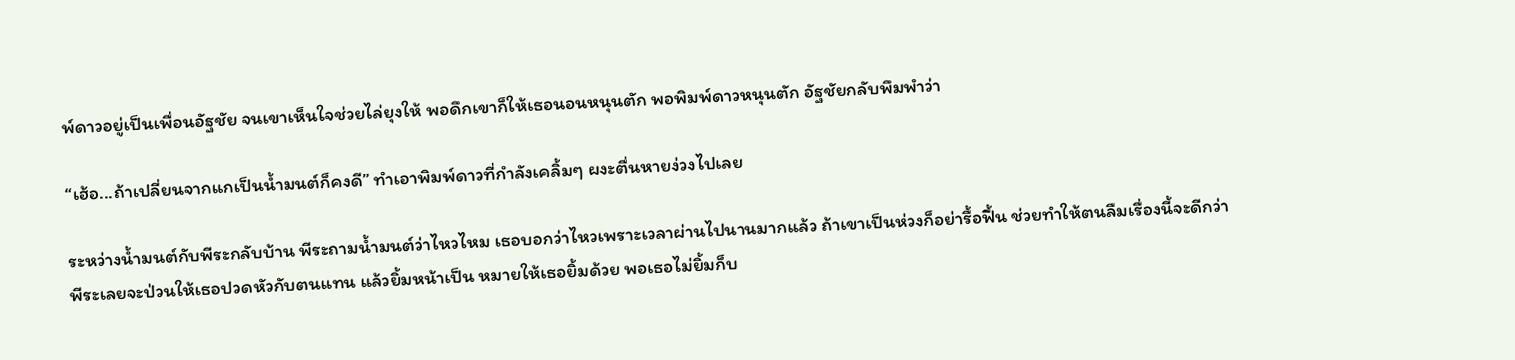พ์ดาวอยู่เป็นเพื่อนอัฐชัย จนเขาเห็นใจช่วยไล่ยุงให้ พอดึกเขาก็ให้เธอนอนหนุนตัก พอพิมพ์ดาวหนุนตัก อัฐชัยกลับพึมพำว่า

“เฮ้อ...ถ้าเปลี่ยนจากแกเป็นน้ำมนต์ก็คงดี” ทำเอาพิมพ์ดาวที่กำลังเคลิ้มๆ ผงะตื่นหายง่วงไปเลย

ระหว่างน้ำมนต์กับพีระกลับบ้าน พีระถามน้ำมนต์ว่าไหวไหม เธอบอกว่าไหวเพราะเวลาผ่านไปนานมากแล้ว ถ้าเขาเป็นห่วงก็อย่ารื้อฟื้น ช่วยทำให้ตนลืมเรื่องนี้จะดีกว่า พีระเลยจะป่วนให้เธอปวดหัวกับตนแทน แล้วยิ้มหน้าเป็น หมายให้เธอยิ้มด้วย พอเธอไม่ยิ้มก็บ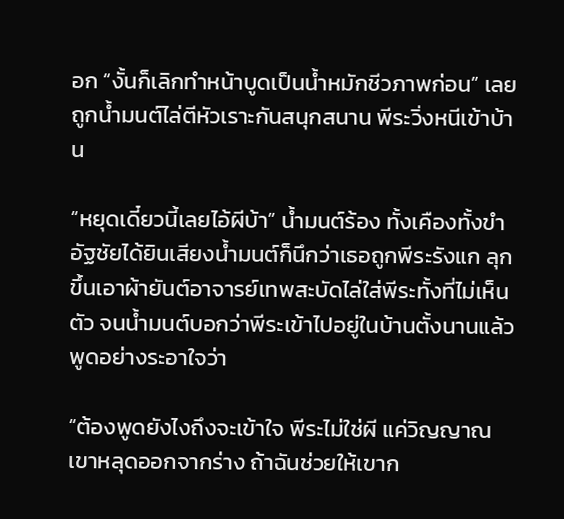อก “งั้นก็เลิกทำหน้าบูดเป็นน้ำหมักชีวภาพก่อน” เลยถูกน้ำมนต์ไล่ตีหัวเราะกันสนุกสนาน พีระวิ่งหนีเข้าบ้าน

“หยุดเดี๋ยวนี้เลยไอ้ผีบ้า” น้ำมนต์ร้อง ทั้งเคืองทั้งขำ อัฐชัยได้ยินเสียงน้ำมนต์ก็นึกว่าเธอถูกพีระรังแก ลุกขึ้นเอาผ้ายันต์อาจารย์เทพสะบัดไล่ใส่พีระทั้งที่ไม่เห็นตัว จนน้ำมนต์บอกว่าพีระเข้าไปอยู่ในบ้านตั้งนานแล้ว พูดอย่างระอาใจว่า

“ต้องพูดยังไงถึงจะเข้าใจ พีระไม่ใช่ผี แค่วิญญาณเขาหลุดออกจากร่าง ถ้าฉันช่วยให้เขาก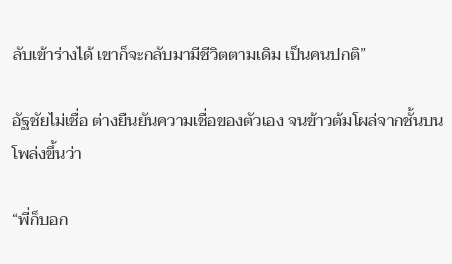ลับเข้าร่างได้ เขาก็จะกลับมามีชีวิตตามเดิม เป็นคนปกติ”

อัฐชัยไม่เชื่อ ต่างยืนยันความเชื่อของตัวเอง จนข้าวต้มโผล่จากชั้นบนโพล่งขึ้นว่า

“พี่ก็บอก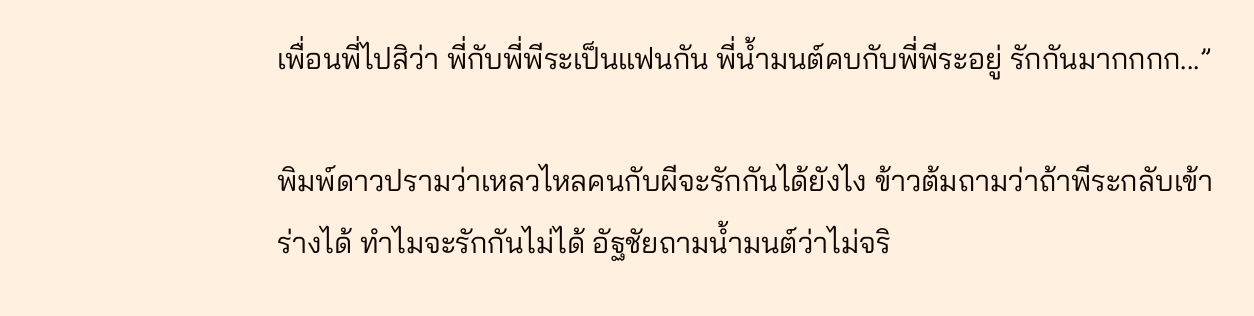เพื่อนพี่ไปสิว่า พี่กับพี่พีระเป็นแฟนกัน พี่น้ำมนต์คบกับพี่พีระอยู่ รักกันมากกกก...”

พิมพ์ดาวปรามว่าเหลวไหลคนกับผีจะรักกันได้ยังไง ข้าวต้มถามว่าถ้าพีระกลับเข้าร่างได้ ทำไมจะรักกันไม่ได้ อัฐชัยถามน้ำมนต์ว่าไม่จริ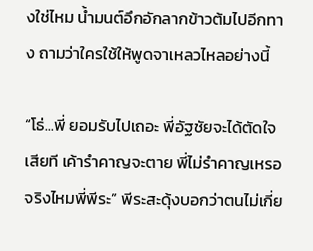งใช่ไหม น้ำมนต์อึกอักลากข้าวต้มไปอีกทาง ถามว่าใครใช้ให้พูดจาเหลวไหลอย่างนี้

“โธ่...พี่ ยอมรับไปเถอะ พี่อัฐชัยจะได้ตัดใจเสียที เค้ารำคาญจะตาย พี่ไม่รำคาญเหรอ จริงไหมพี่พีระ” พีระสะดุ้งบอกว่าตนไม่เกี่ย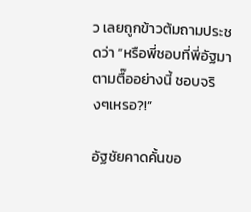ว เลยถูกข้าวต้มถามประชดว่า “หรือพี่ชอบที่พี่อัฐมาตามตื๊ออย่างนี้ ชอบจริงๆเหรอ?!”

อัฐชัยคาดคั้นขอ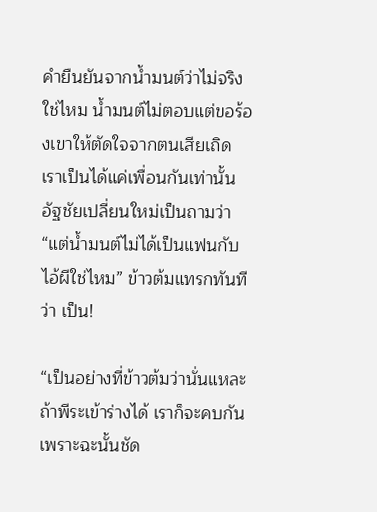คำยืนยันจากน้ำมนต์ว่าไม่จริงใช่ไหม น้ำมนต์ไม่ตอบแต่ขอร้องเขาให้ตัดใจจากตนเสียเถิด เราเป็นได้แค่เพื่อนกันเท่านั้น อัฐชัยเปลี่ยนใหม่เป็นถามว่า “แต่น้ำมนต์ไม่ได้เป็นแฟนกับไอ้ผีใช่ไหม” ข้าวต้มแทรกทันทีว่า เป็น!

“เป็นอย่างที่ข้าวต้มว่านั่นแหละ ถ้าพีระเข้าร่างได้ เราก็จะคบกัน เพราะฉะนั้นชัด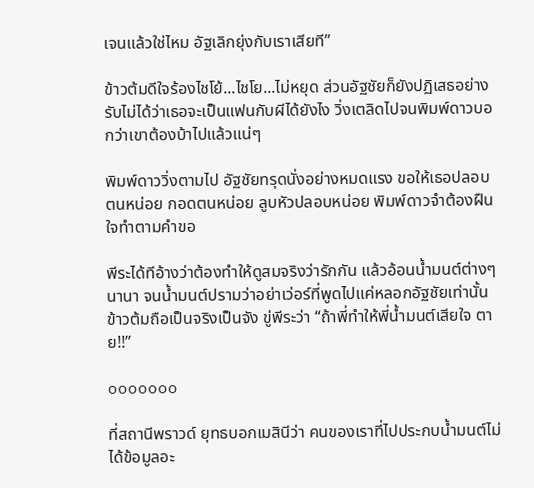เจนแล้วใช่ไหม อัฐเลิกยุ่งกับเราเสียที”

ข้าวต้มดีใจร้องไชโย้...ไชโย...ไม่หยุด ส่วนอัฐชัยก็ยังปฏิเสธอย่างรับไม่ได้ว่าเธอจะเป็นแฟนกับผีได้ยังไง วิ่งเตลิดไปจนพิมพ์ดาวบอกว่าเขาต้องบ้าไปแล้วแน่ๆ

พิมพ์ดาววิ่งตามไป อัฐชัยทรุดนั่งอย่างหมดแรง ขอให้เธอปลอบตนหน่อย กอดตนหน่อย ลูบหัวปลอบหน่อย พิมพ์ดาวจำต้องฝืนใจทำตามคำขอ

พีระได้ทีอ้างว่าต้องทำให้ดูสมจริงว่ารักกัน แล้วอ้อนน้ำมนต์ต่างๆนานา จนน้ำมนต์ปรามว่าอย่าเว่อร์ที่พูดไปแค่หลอกอัฐชัยเท่านั้น ข้าวต้มถือเป็นจริงเป็นจัง ขู่พีระว่า “ถ้าพี่ทำให้พี่น้ำมนต์เสียใจ ตาย!!”

ooooooo

ที่สถานีพราวด์ ยุทธบอกเมสินีว่า คนของเราที่ไปประกบน้ำมนต์ไม่ได้ข้อมูลอะ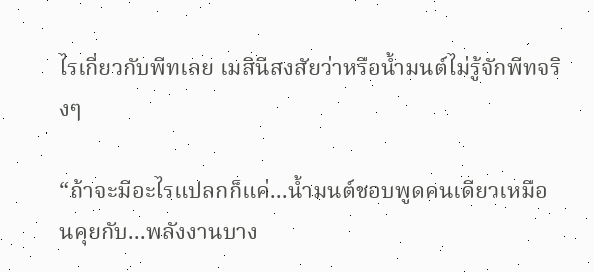ไรเกี่ยวกับพีทเลย เมสินีสงสัยว่าหรือน้ำมนต์ไม่รู้จักพีทจริงๆ

“ถ้าจะมีอะไรแปลกก็แค่...น้ำมนต์ชอบพูดคนเดียวเหมือนคุยกับ...พลังงานบาง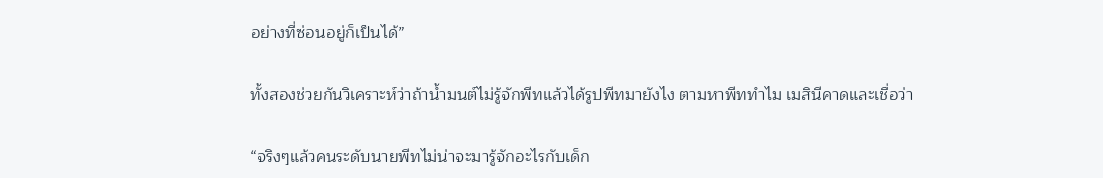อย่างที่ซ่อนอยู่ก็เป็นได้”

ทั้งสองช่วยกันวิเคราะห์ว่าถ้าน้ำมนต์ไม่รู้จักพีทแล้วได้รูปพีทมายังไง ตามหาพีททำไม เมสินีคาดและเชื่อว่า

“จริงๆแล้วคนระดับนายพีทไม่น่าจะมารู้จักอะไรกับเด็ก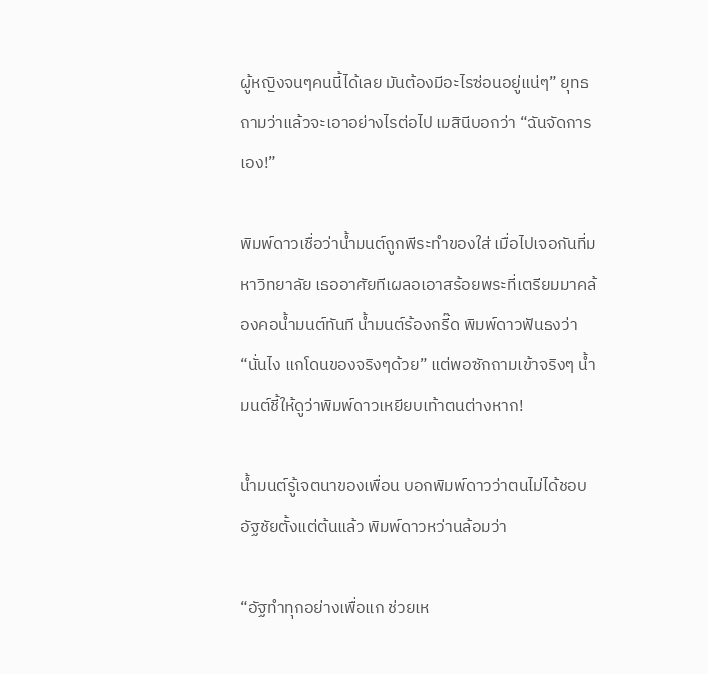ผู้หญิงจนๆคนนี้ได้เลย มันต้องมีอะไรซ่อนอยู่แน่ๆ” ยุทธถามว่าแล้วจะเอาอย่างไรต่อไป เมสินีบอกว่า “ฉันจัดการเอง!”

พิมพ์ดาวเชื่อว่าน้ำมนต์ถูกพีระทำของใส่ เมื่อไปเจอกันที่มหาวิทยาลัย เธออาศัยทีเผลอเอาสร้อยพระที่เตรียมมาคล้องคอน้ำมนต์ทันที น้ำมนต์ร้องกรี๊ด พิมพ์ดาวฟันธงว่า “นั่นไง แกโดนของจริงๆด้วย” แต่พอซักถามเข้าจริงๆ น้ำมนต์ชี้ให้ดูว่าพิมพ์ดาวเหยียบเท้าตนต่างหาก!

น้ำมนต์รู้เจตนาของเพื่อน บอกพิมพ์ดาวว่าตนไม่ได้ชอบอัฐชัยตั้งแต่ต้นแล้ว พิมพ์ดาวหว่านล้อมว่า

“อัฐทำทุกอย่างเพื่อแก ช่วยเห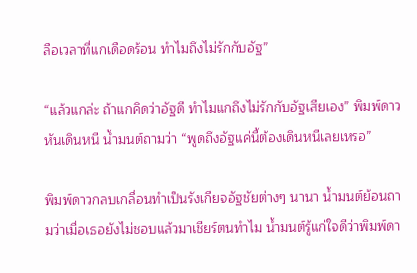ลือเวลาที่แกเดือดร้อน ทำไมถึงไม่รักกับอัฐ”

“แล้วแกล่ะ ถ้าแกคิดว่าอัฐดี ทำไมแกถึงไม่รักกับอัฐเสียเอง” พิมพ์ดาวหันเดินหนี น้ำมนต์ถามว่า “พูดถึงอัฐแค่นี้ต้องเดินหนีเลยเหรอ”

พิมพ์ดาวกลบเกลื่อนทำเป็นรังเกียจอัฐชัยต่างๆ นานา น้ำมนต์ย้อนถามว่าเมื่อเธอยังไม่ชอบแล้วมาเชียร์ตนทำไม น้ำมนต์รู้แก่ใจดีว่าพิมพ์ดา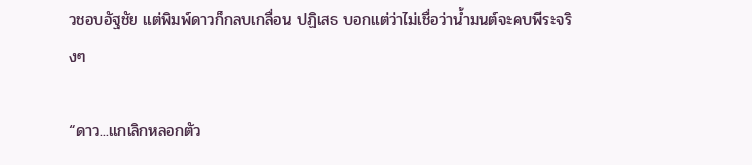วชอบอัฐชัย แต่พิมพ์ดาวก็กลบเกลื่อน ปฏิเสธ บอกแต่ว่าไม่เชื่อว่าน้ำมนต์จะคบพีระจริงๆ

“ดาว...แกเลิกหลอกตัว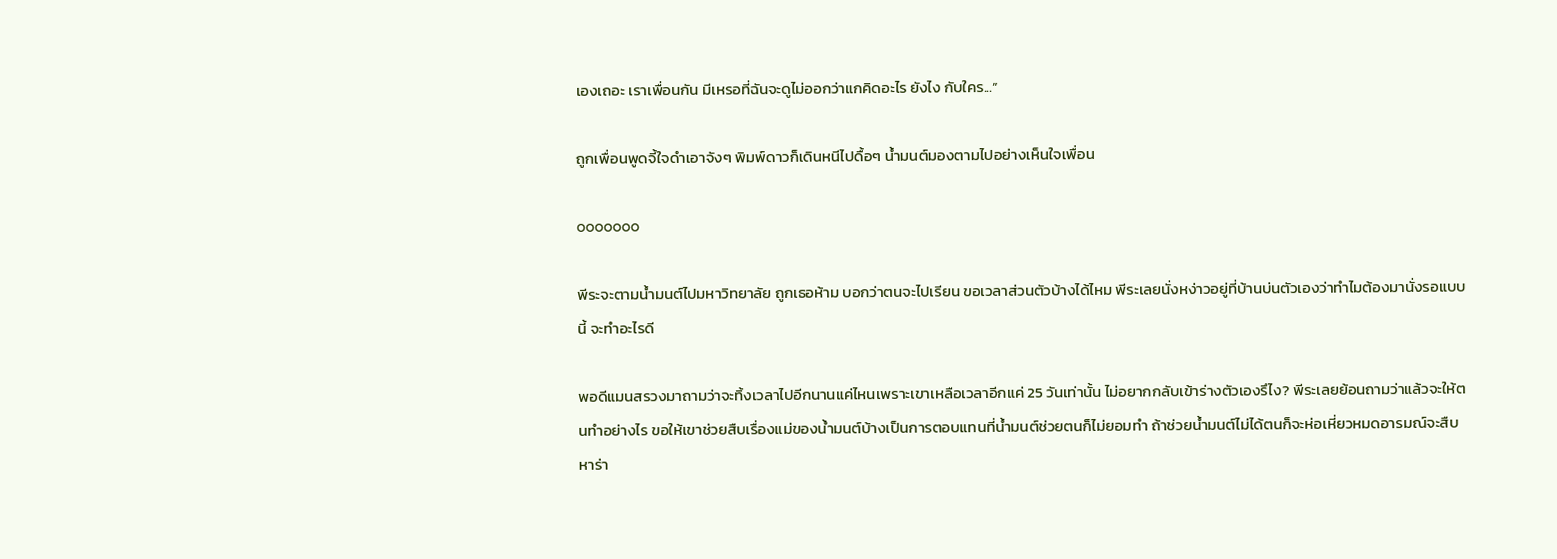เองเถอะ เราเพื่อนกัน มีเหรอที่ฉันจะดูไม่ออกว่าแกคิดอะไร ยังไง กับใคร...”

ถูกเพื่อนพูดจี้ใจดำเอาจังๆ พิมพ์ดาวก็เดินหนีไปดื้อๆ น้ำมนต์มองตามไปอย่างเห็นใจเพื่อน

ooooooo

พีระจะตามน้ำมนต์ไปมหาวิทยาลัย ถูกเธอห้าม บอกว่าตนจะไปเรียน ขอเวลาส่วนตัวบ้างได้ไหม พีระเลยนั่งหง่าวอยู่ที่บ้านบ่นตัวเองว่าทำไมต้องมานั่งรอแบบนี้ จะทำอะไรดี

พอดีแมนสรวงมาถามว่าจะทิ้งเวลาไปอีกนานแค่ไหนเพราะเขาเหลือเวลาอีกแค่ 25 วันเท่านั้น ไม่อยากกลับเข้าร่างตัวเองรึไง? พีระเลยย้อนถามว่าแล้วจะให้ตนทำอย่างไร ขอให้เขาช่วยสืบเรื่องแม่ของน้ำมนต์บ้างเป็นการตอบแทนที่น้ำมนต์ช่วยตนก็ไม่ยอมทำ ถ้าช่วยน้ำมนต์ไม่ได้ตนก็จะห่อเหี่ยวหมดอารมณ์จะสืบหาร่า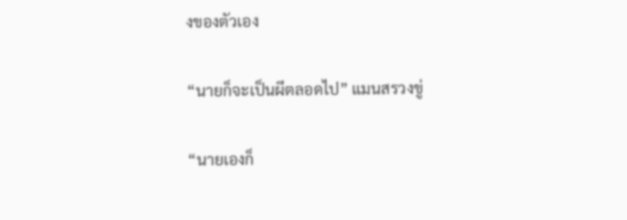งของตัวเอง

“นายก็จะเป็นผีตลอดไป” แมนสรวงขู่

“นายเองก็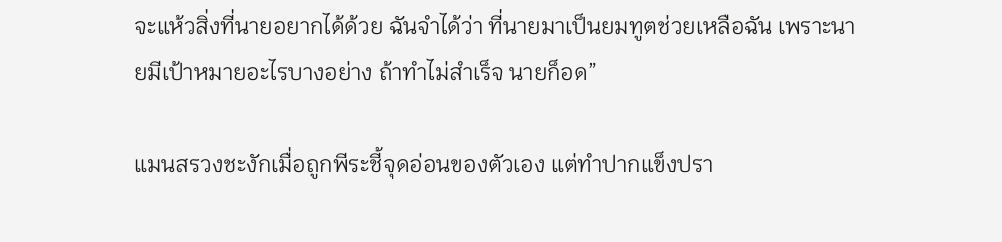จะแห้วสิ่งที่นายอยากได้ด้วย ฉันจำได้ว่า ที่นายมาเป็นยมทูตช่วยเหลือฉัน เพราะนายมีเป้าหมายอะไรบางอย่าง ถ้าทำไม่สำเร็จ นายก็อด”

แมนสรวงชะงักเมื่อถูกพีระชี้จุดอ่อนของตัวเอง แต่ทำปากแข็งปรา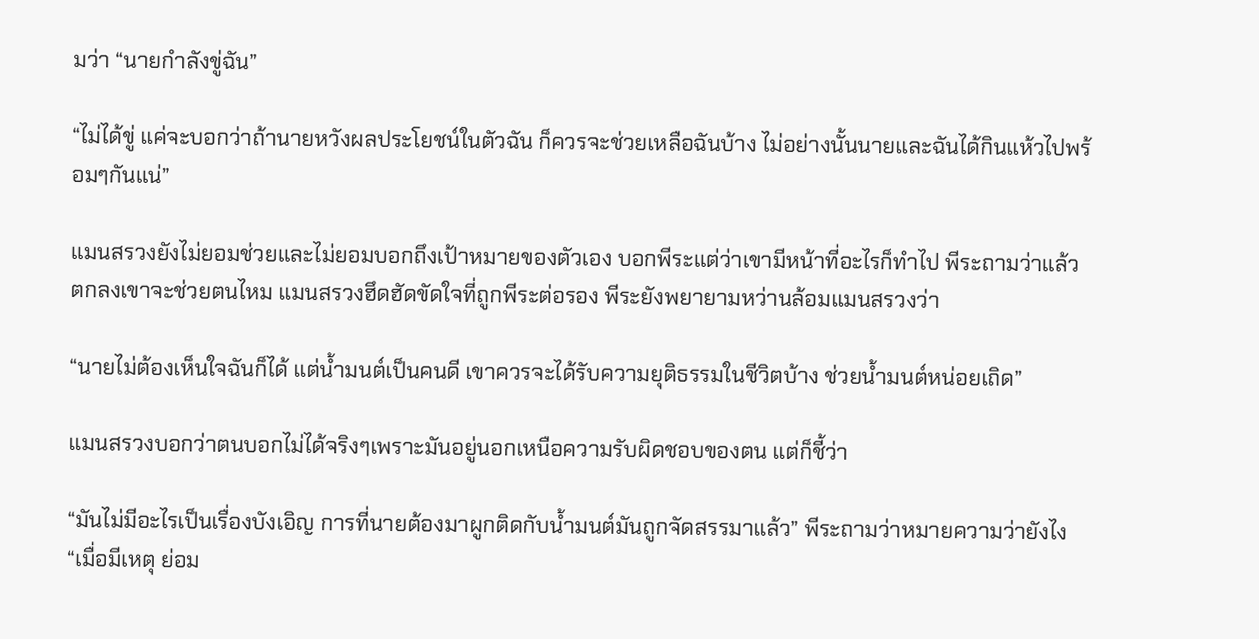มว่า “นายกำลังขู่ฉัน”

“ไม่ได้ขู่ แค่จะบอกว่าถ้านายหวังผลประโยชน์ในตัวฉัน ก็ควรจะช่วยเหลือฉันบ้าง ไม่อย่างนั้นนายและฉันได้กินแห้วไปพร้อมๆกันแน่”

แมนสรวงยังไม่ยอมช่วยและไม่ยอมบอกถึงเป้าหมายของตัวเอง บอกพีระแต่ว่าเขามีหน้าที่อะไรก็ทำไป พีระถามว่าแล้วตกลงเขาจะช่วยตนไหม แมนสรวงฮึดฮัดขัดใจที่ถูกพีระต่อรอง พีระยังพยายามหว่านล้อมแมนสรวงว่า

“นายไม่ต้องเห็นใจฉันก็ได้ แต่น้ำมนต์เป็นคนดี เขาควรจะได้รับความยุติธรรมในชีวิตบ้าง ช่วยน้ำมนต์หน่อยเถิด”

แมนสรวงบอกว่าตนบอกไม่ได้จริงๆเพราะมันอยู่นอกเหนือความรับผิดชอบของตน แต่ก็ชี้ว่า

“มันไม่มีอะไรเป็นเรื่องบังเอิญ การที่นายต้องมาผูกติดกับน้ำมนต์มันถูกจัดสรรมาแล้ว” พีระถามว่าหมายความว่ายังไง “เมื่อมีเหตุ ย่อม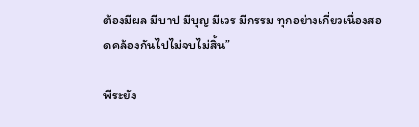ต้องมีผล มีบาป มีบุญ มีเวร มีกรรม ทุกอย่างเกี่ยวเนื่องสอดคล้องกันไปไม่จบไม่สิ้น”

พีระยัง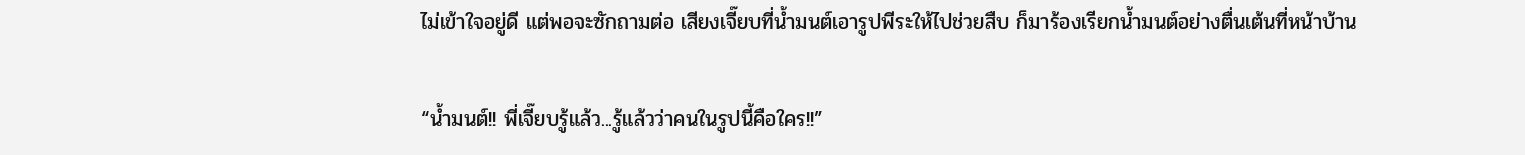ไม่เข้าใจอยู่ดี แต่พอจะซักถามต่อ เสียงเจี๊ยบที่น้ำมนต์เอารูปพีระให้ไปช่วยสืบ ก็มาร้องเรียกน้ำมนต์อย่างตื่นเต้นที่หน้าบ้าน

“น้ำมนต์!! พี่เจี๊ยบรู้แล้ว...รู้แล้วว่าคนในรูปนี้คือใคร!!”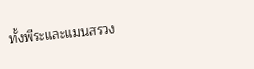ทั้งพีระและแมนสรวง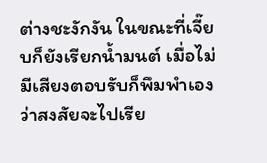ต่างชะงักงัน ในขณะที่เจี๊ยบก็ยังเรียกน้ำมนต์ เมื่อไม่มีเสียงตอบรับก็พึมพำเองว่าสงสัยจะไปเรีย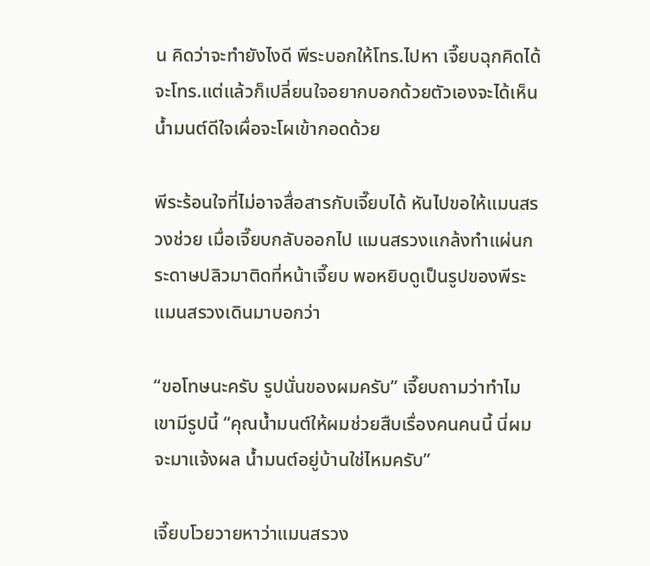น คิดว่าจะทำยังไงดี พีระบอกให้โทร.ไปหา เจี๊ยบฉุกคิดได้จะโทร.แต่แล้วก็เปลี่ยนใจอยากบอกด้วยตัวเองจะได้เห็นน้ำมนต์ดีใจเผื่อจะโผเข้ากอดด้วย

พีระร้อนใจที่ไม่อาจสื่อสารกับเจี๊ยบได้ หันไปขอให้แมนสรวงช่วย เมื่อเจี๊ยบกลับออกไป แมนสรวงแกล้งทำแผ่นกระดาษปลิวมาติดที่หน้าเจี๊ยบ พอหยิบดูเป็นรูปของพีระ แมนสรวงเดินมาบอกว่า

“ขอโทษนะครับ รูปนั่นของผมครับ” เจี๊ยบถามว่าทำไมเขามีรูปนี้ “คุณน้ำมนต์ให้ผมช่วยสืบเรื่องคนคนนี้ นี่ผมจะมาแจ้งผล น้ำมนต์อยู่บ้านใช่ไหมครับ”

เจี๊ยบโวยวายหาว่าแมนสรวง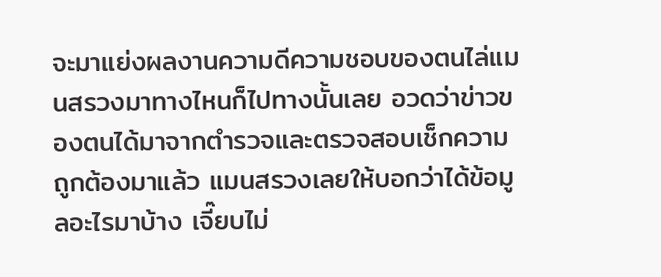จะมาแย่งผลงานความดีความชอบของตนไล่แมนสรวงมาทางไหนก็ไปทางนั้นเลย อวดว่าข่าวของตนได้มาจากตำรวจและตรวจสอบเช็กความถูกต้องมาแล้ว แมนสรวงเลยให้บอกว่าได้ข้อมูลอะไรมาบ้าง เจี๊ยบไม่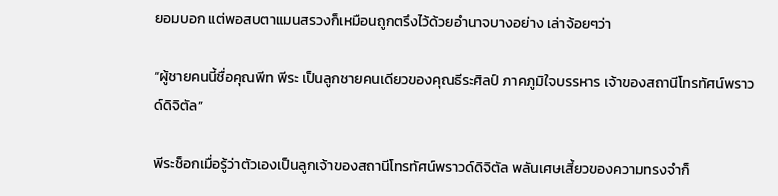ยอมบอก แต่พอสบตาแมนสรวงก็เหมือนถูกตรึงไว้ด้วยอำนาจบางอย่าง เล่าจ้อยๆว่า

“ผู้ชายคนนี้ชื่อคุณพีท พีระ เป็นลูกชายคนเดียวของคุณธีระศิลป์ ภาคภูมิใจบรรหาร เจ้าของสถานีโทรทัศน์พราวด์ดิจิตัล”

พีระช็อกเมื่อรู้ว่าตัวเองเป็นลูกเจ้าของสถานีโทรทัศน์พราวด์ดิจิตัล พลันเศษเสี้ยวของความทรงจำก็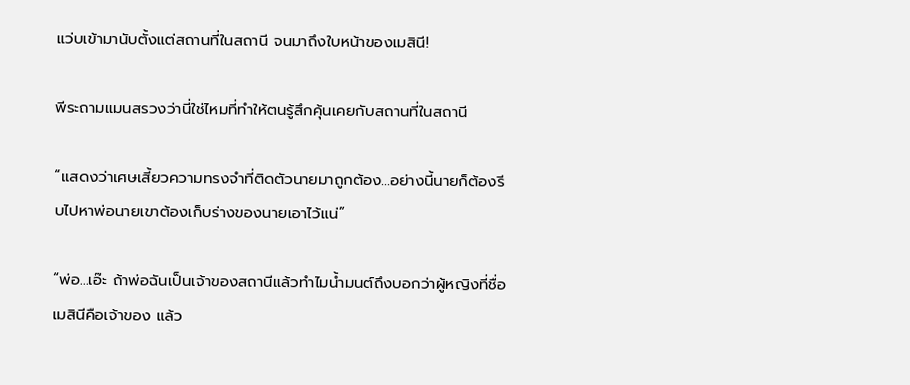แว่บเข้ามานับตั้งแต่สถานที่ในสถานี จนมาถึงใบหน้าของเมสินี!

พีระถามแมนสรวงว่านี่ใช่ไหมที่ทำให้ตนรู้สึกคุ้นเคยกับสถานที่ในสถานี

“แสดงว่าเศษเสี้ยวความทรงจำที่ติดตัวนายมาถูกต้อง...อย่างนี้นายก็ต้องรีบไปหาพ่อนายเขาต้องเก็บร่างของนายเอาไว้แน่”

“พ่อ...เอ๊ะ ถ้าพ่อฉันเป็นเจ้าของสถานีแล้วทำไมน้ำมนต์ถึงบอกว่าผู้หญิงที่ชื่อเมสินีคือเจ้าของ แล้ว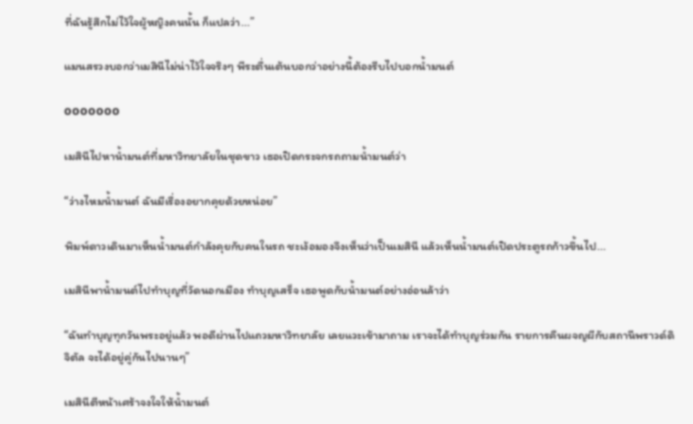ที่ฉันรู้สึกไม่ไว้ใจผู้หญิงคนนั้น ก็แปลว่า...”

แมนสรวงบอกว่าเมสินีไม่น่าไว้ใจจริงๆ พีระตื่นเต้นบอกว่าอย่างนี้ต้องรีบไปบอกน้ำมนต์

ooooooo

เมสินีไปหาน้ำมนต์ที่มหาวิทยาลัยในชุดขาว เธอเปิดกระจกรถถามน้ำมนต์ว่า

“ว่างไหมน้ำมนต์ ฉันมีเรื่องอยากคุยด้วยหน่อย”

พิมพ์ดาวเดินมาเห็นน้ำมนต์กำลังคุยกับคนในรถ ชะเง้อมองจึงเห็นว่าเป็นเมสินี แล้วเห็นน้ำมนต์เปิดประตูรถก้าวขึ้นไป...

เมสินีพาน้ำมนต์ไปทำบุญที่วัดนอกเมือง ทำบุญเสร็จ เธอพูดกับน้ำมนต์อย่างอ่อนล้าว่า

“ฉันทำบุญทุกวันพระอยู่แล้ว พอดีผ่านไปแถวมหาวิทยาลัย เลยแวะเข้ามาถาม เราจะได้ทำบุญร่วมกัน รายการคืนผจญผีกับสถานีพราวด์ดิจิตัล จะได้อยู่คู่กันไปนานๆ”

เมสินีตีหน้าเศร้าจงใจให้น้ำมนต์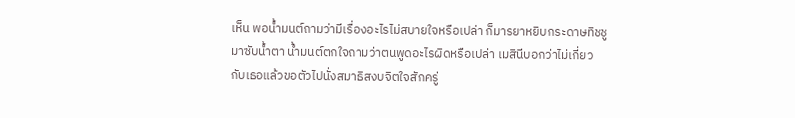เห็น พอน้ำมนต์ถามว่ามีเรื่องอะไรไม่สบายใจหรือเปล่า ก็มารยาหยิบกระดาษทิชชูมาซับน้ำตา น้ำมนต์ตกใจถามว่าตนพูดอะไรผิดหรือเปล่า เมสินีบอกว่าไม่เกี่ยวกับเธอแล้วขอตัวไปนั่งสมาธิสงบจิตใจสักครู่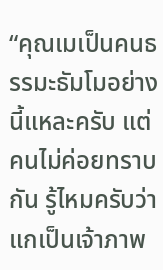“คุณเมเป็นคนธรรมะธัมโมอย่างนี้แหละครับ แต่คนไม่ค่อยทราบกัน รู้ไหมครับว่าแกเป็นเจ้าภาพ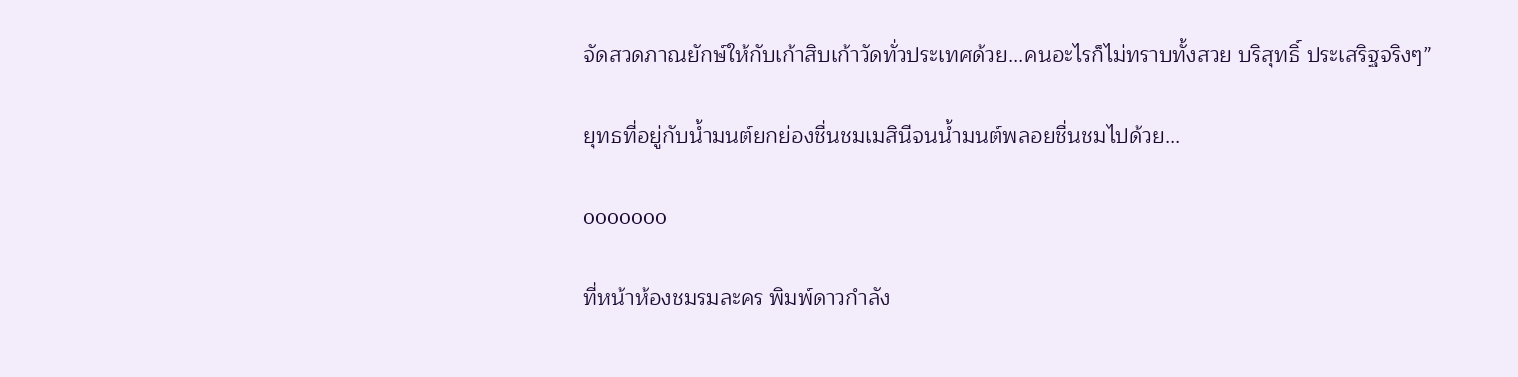จัดสวดภาณยักษ์ให้กับเก้าสิบเก้าวัดทั่วประเทศด้วย...คนอะไรก็ไม่ทราบทั้งสวย บริสุทธิ์ ประเสริฐจริงๆ”

ยุทธที่อยู่กับน้ำมนต์ยกย่องชื่นชมเมสินีจนน้ำมนต์พลอยชื่นชมไปด้วย...

ooooooo

ที่หน้าห้องชมรมละคร พิมพ์ดาวกำลัง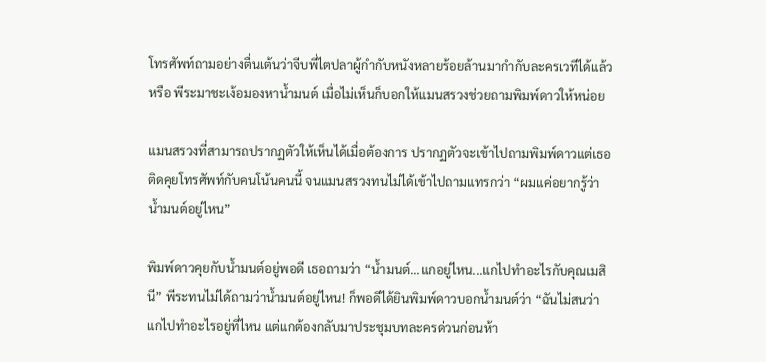โทรศัพท์ถามอย่างตื่นเต้นว่าจีบพี่ไตปลาผู้กำกับหนังหลายร้อยล้านมากำกับละครเวทีได้แล้วหรือ พีระมาชะเง้อมองหาน้ำมนต์ เมื่อไม่เห็นก็บอกให้แมนสรวงช่วยถามพิมพ์ดาวให้หน่อย

แมนสรวงที่สามารถปรากฏตัวให้เห็นได้เมื่อต้องการ ปรากฏตัวจะเข้าไปถามพิมพ์ดาวแต่เธอติดคุยโทรศัพท์กับคนโน้นคนนี้ จนแมนสรวงทนไม่ได้เข้าไปถามแทรกว่า “ผมแค่อยากรู้ว่าน้ำมนต์อยู่ไหน”

พิมพ์ดาวคุยกับน้ำมนต์อยู่พอดี เธอถามว่า “น้ำมนต์...แกอยู่ไหน...แกไปทำอะไรกับคุณเมสินี” พีระทนไม่ได้ถามว่าน้ำมนต์อยู่ไหน! ก็พอดีได้ยินพิมพ์ดาวบอกน้ำมนต์ว่า “ฉันไม่สนว่าแกไปทำอะไรอยู่ที่ไหน แต่แกต้องกลับมาประชุมบทละครด่วนก่อนห้า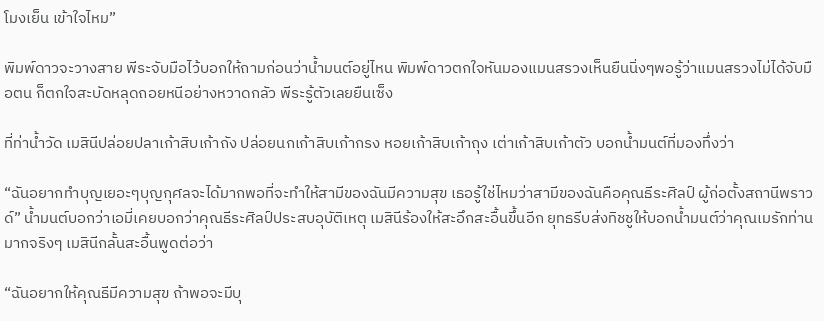โมงเย็น เข้าใจไหม”

พิมพ์ดาวจะวางสาย พีระจับมือไว้บอกให้ถามก่อนว่าน้ำมนต์อยู่ไหน พิมพ์ดาวตกใจหันมองแมนสรวงเห็นยืนนิ่งๆพอรู้ว่าแมนสรวงไม่ได้จับมือตน ก็ตกใจสะบัดหลุดถอยหนีอย่างหวาดกลัว พีระรู้ตัวเลยยืนเซ็ง

ที่ท่าน้ำวัด เมสินีปล่อยปลาเก้าสิบเก้าถัง ปล่อยนกเก้าสิบเก้ากรง หอยเก้าสิบเก้าถุง เต่าเก้าสิบเก้าตัว บอกน้ำมนต์ที่มองทึ่งว่า

“ฉันอยากทำบุญเยอะๆบุญกุศลจะได้มากพอที่จะทำให้สามีของฉันมีความสุข เธอรู้ใช่ไหมว่าสามีของฉันคือคุณธีระศิลป์ ผู้ก่อตั้งสถานีพราวด์” น้ำมนต์บอกว่าเอมี่เคยบอกว่าคุณธีระศิลป์ประสบอุบัติเหตุ เมสินีร้องให้สะอึกสะอื้นขึ้นอีก ยุทธรีบส่งทิชชูให้บอกน้ำมนต์ว่าคุณเมรักท่านมากจริงๆ เมสินีกลั้นสะอื้นพูดต่อว่า

“ฉันอยากให้คุณธีมีความสุข ถ้าพอจะมีบุ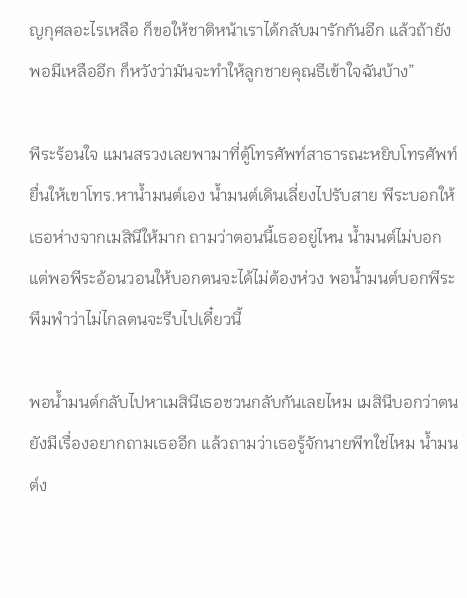ญกุศลอะไรเหลือ ก็ขอให้ชาติหน้าเราได้กลับมารักกันอีก แล้วถ้ายังพอมีเหลืออีก ก็หวังว่ามันจะทำให้ลูกชายคุณธีเข้าใจฉันบ้าง”

พีระร้อนใจ แมนสรวงเลยพามาที่ตู้โทรศัพท์สาธารณะหยิบโทรศัพท์ยื่นให้เขาโทร.หาน้ำมนต์เอง น้ำมนต์เดินเลี่ยงไปรับสาย พีระบอกให้เธอห่างจากเมสินีให้มาก ถามว่าตอนนี้เธออยู่ไหน น้ำมนต์ไม่บอก แต่พอพีระอ้อนวอนให้บอกตนจะได้ไม่ต้องห่วง พอน้ำมนต์บอกพีระพึมพำว่าไม่ไกลตนจะรีบไปเดี๋ยวนี้

พอน้ำมนต์กลับไปหาเมสินีเธอชวนกลับกันเลยไหม เมสินีบอกว่าตนยังมีเรื่องอยากถามเธออีก แล้วถามว่าเธอรู้จักนายพีทใช่ไหม น้ำมนต์ง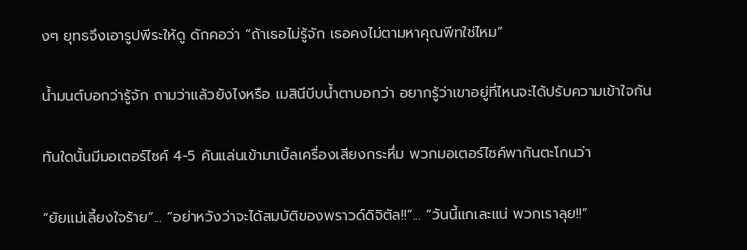งๆ ยุทธจึงเอารูปพีระให้ดู ดักคอว่า “ถ้าเธอไม่รู้จัก เธอคงไม่ตามหาคุณพีทใช่ไหม”

น้ำมนต์บอกว่ารู้จัก ถามว่าแล้วยังไงหรือ เมสินีบีบน้ำตาบอกว่า อยากรู้ว่าเขาอยู่ที่ไหนจะได้ปรับความเข้าใจกัน

ทันใดนั้นมีมอเตอร์ไซค์ 4-5 คันแล่นเข้ามาเบิ้ลเครื่องเสียงกระหึ่ม พวกมอเตอร์ไซค์พากันตะโกนว่า

“ยัยแม่เลี้ยงใจร้าย”... “อย่าหวังว่าจะได้สมบัติของพราวด์ดิจิตัล!!”... “วันนี้แกเละแน่ พวกเราลุย!!”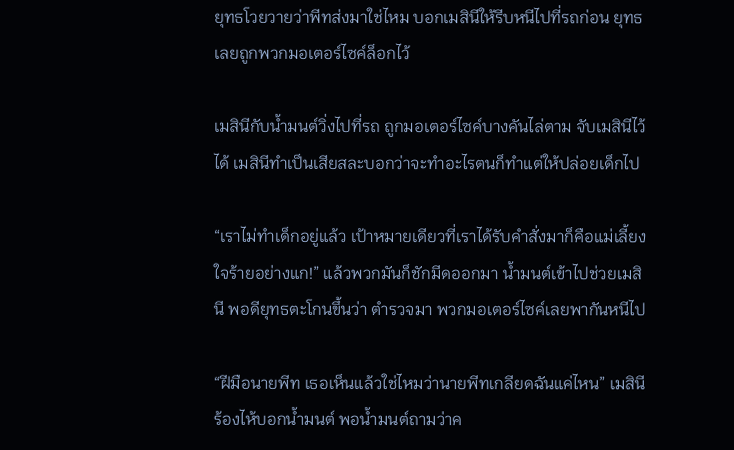ยุทธโวยวายว่าพีทส่งมาใช่ไหม บอกเมสินีให้รีบหนีไปที่รถก่อน ยุทธเลยถูกพวกมอเตอร์ไซค์ล็อกไว้

เมสินีกับน้ำมนต์วิ่งไปที่รถ ถูกมอเตอร์ไซค์บางคันไล่ตาม จับเมสินีไว้ได้ เมสินีทำเป็นเสียสละบอกว่าจะทำอะไรตนก็ทำแต่ให้ปล่อยเด็กไป

“เราไม่ทำเด็กอยู่แล้ว เป้าหมายเดียวที่เราได้รับคำสั่งมาก็คือแม่เลี้ยงใจร้ายอย่างแก!” แล้วพวกมันก็ชักมีดออกมา น้ำมนต์เข้าไปช่วยเมสินี พอดียุทธตะโกนขึ้นว่า ตำรวจมา พวกมอเตอร์ไซค์เลยพากันหนีไป

“ฝีมือนายพีท เธอเห็นแล้วใช่ไหมว่านายพีทเกลียดฉันแค่ไหน” เมสินีร้องไห้บอกน้ำมนต์ พอน้ำมนต์ถามว่าค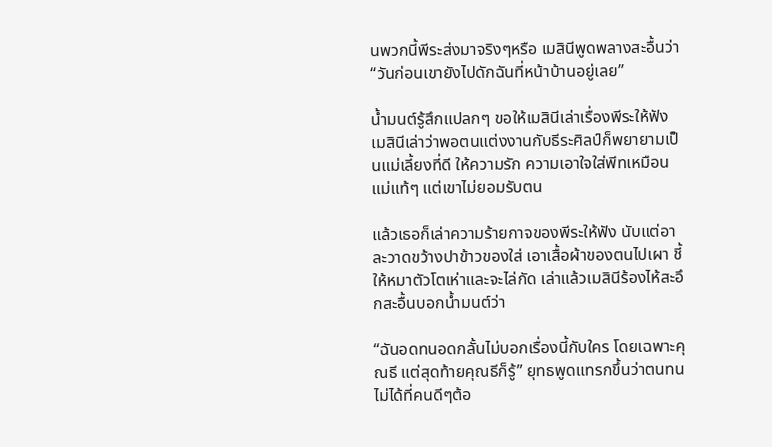นพวกนี้พีระส่งมาจริงๆหรือ เมสินีพูดพลางสะอื้นว่า “วันก่อนเขายังไปดักฉันที่หน้าบ้านอยู่เลย”

น้ำมนต์รู้สึกแปลกๆ ขอให้เมสินีเล่าเรื่องพีระให้ฟัง เมสินีเล่าว่าพอตนแต่งงานกับธีระศิลป์ก็พยายามเป็นแม่เลี้ยงที่ดี ให้ความรัก ความเอาใจใส่พีทเหมือนแม่แท้ๆ แต่เขาไม่ยอมรับตน

แล้วเธอก็เล่าความร้ายกาจของพีระให้ฟัง นับแต่อาละวาดขว้างปาข้าวของใส่ เอาเสื้อผ้าของตนไปเผา ชี้ให้หมาตัวโตเห่าและจะไล่กัด เล่าแล้วเมสินีร้องไห้สะอึกสะอื้นบอกน้ำมนต์ว่า

“ฉันอดทนอดกลั้นไม่บอกเรื่องนี้กับใคร โดยเฉพาะคุณธี แต่สุดท้ายคุณธีก็รู้” ยุทธพูดแทรกขึ้นว่าตนทนไม่ได้ที่คนดีๆต้อ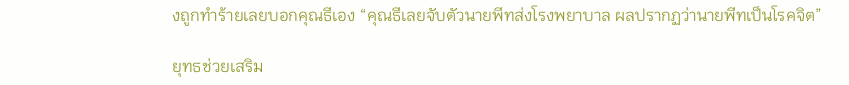งถูกทำร้ายเลยบอกคุณธีเอง “คุณธีเลยจับตัวนายพีทส่งโรงพยาบาล ผลปรากฏว่านายพีทเป็นโรคจิต”

ยุทธช่วยเสริม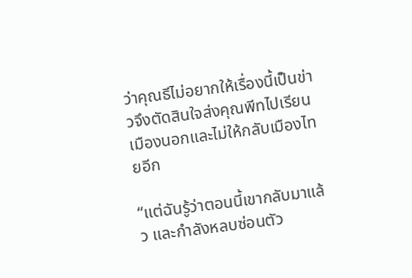ว่าคุณธีไม่อยากให้เรื่องนี้เป็นข่าวจึงตัดสินใจส่งคุณพีทไปเรียนเมืองนอกและไม่ให้กลับเมืองไทยอีก

“แต่ฉันรู้ว่าตอนนี้เขากลับมาแล้ว และกำลังหลบซ่อนตัว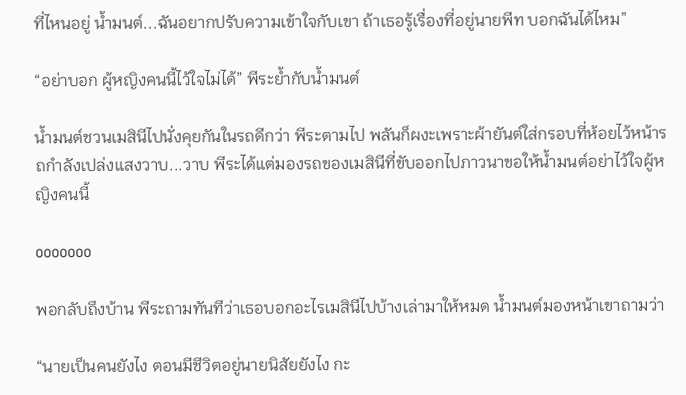ที่ไหนอยู่ น้ำมนต์...ฉันอยากปรับความเข้าใจกับเขา ถ้าเธอรู้เรื่องที่อยู่นายพีท บอกฉันได้ไหม”

“อย่าบอก ผู้หญิงคนนี้ไว้ใจไม่ได้” พีระย้ำกับน้ำมนต์

น้ำมนต์ชวนเมสินีไปนั่งคุยกันในรถดีกว่า พีระตามไป พลันก็ผงะเพราะผ้ายันต์ใส่กรอบที่ห้อยไว้หน้ารถกำลังเปล่งแสงวาบ...วาบ พีระได้แต่มองรถของเมสินีที่ขับออกไปภาวนาขอให้น้ำมนต์อย่าไว้ใจผู้หญิงคนนี้

ooooooo

พอกลับถึงบ้าน พีระถามทันทีว่าเธอบอกอะไรเมสินีไปบ้างเล่ามาให้หมด น้ำมนต์มองหน้าเขาถามว่า

“นายเป็นคนยังไง ตอนมีชีวิตอยู่นายนิสัยยังไง กะ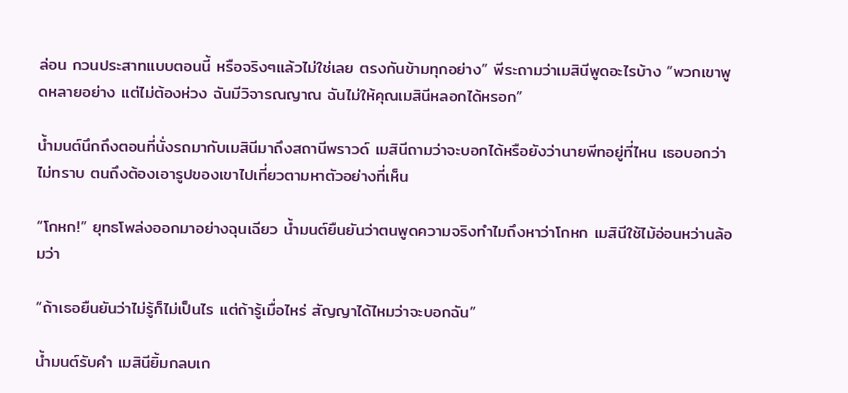ล่อน กวนประสาทแบบตอนนี้ หรือจริงๆแล้วไม่ใช่เลย ตรงกันข้ามทุกอย่าง” พีระถามว่าเมสินีพูดอะไรบ้าง “พวกเขาพูดหลายอย่าง แต่ไม่ต้องห่วง ฉันมีวิจารณญาณ ฉันไม่ให้คุณเมสินีหลอกได้หรอก”

น้ำมนต์นึกถึงตอนที่นั่งรถมากับเมสินีมาถึงสถานีพราวด์ เมสินีถามว่าจะบอกได้หรือยังว่านายพีทอยู่ที่ไหน เธอบอกว่าไม่ทราบ ตนถึงต้องเอารูปของเขาไปเที่ยวตามหาตัวอย่างที่เห็น

“โกหก!” ยุทธโพล่งออกมาอย่างฉุนเฉียว น้ำมนต์ยืนยันว่าตนพูดความจริงทำไมถึงหาว่าโกหก เมสินีใช้ไม้อ่อนหว่านล้อมว่า

“ถ้าเธอยืนยันว่าไม่รู้ก็ไม่เป็นไร แต่ถ้ารู้เมื่อไหร่ สัญญาได้ไหมว่าจะบอกฉัน”

น้ำมนต์รับคำ เมสินียิ้มกลบเก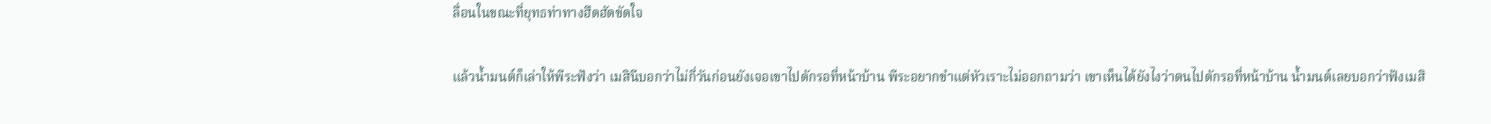ลื่อนในขณะที่ยุทธท่าทางฮึดฮัดขัดใจ

แล้วน้ำมนต์ก็เล่าให้พีระฟังว่า เมสินีบอกว่าไม่กี่วันก่อนยังเจอเขาไปดักรอที่หน้าบ้าน พีระอยากขำแต่หัวเราะไม่ออกถามว่า เขาเห็นได้ยังไงว่าตนไปดักรอที่หน้าบ้าน น้ำมนต์เลยบอกว่าฟังเมสิ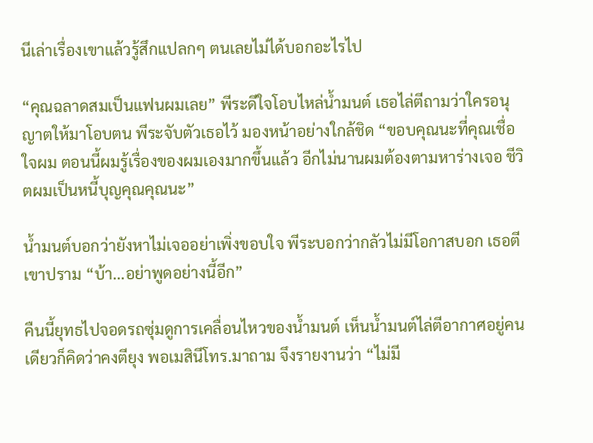นีเล่าเรื่องเขาแล้วรู้สึกแปลกๆ ตนเลยไม่ได้บอกอะไรไป

“คุณฉลาดสมเป็นแฟนผมเลย” พีระดีใจโอบไหล่น้ำมนต์ เธอไล่ตีถามว่าใครอนุญาตให้มาโอบตน พีระจับตัวเธอไว้ มองหน้าอย่างใกล้ชิด “ขอบคุณนะที่คุณเชื่อใจผม ตอนนี้ผมรู้เรื่องของผมเองมากขึ้นแล้ว อีกไม่นานผมต้องตามหาร่างเจอ ชีวิตผมเป็นหนี้บุญคุณคุณนะ”

น้ำมนต์บอกว่ายังหาไม่เจออย่าเพิ่งขอบใจ พีระบอกว่ากลัวไม่มีโอกาสบอก เธอตีเขาปราม “บ้า...อย่าพูดอย่างนี้อีก”

คืนนี้ยุทธไปจอดรถซุ่มดูการเคลื่อนไหวของน้ำมนต์ เห็นน้ำมนต์ไล่ตีอากาศอยู่คนเดียวก็คิดว่าคงตียุง พอเมสินีโทร.มาถาม จึงรายงานว่า “ไม่มี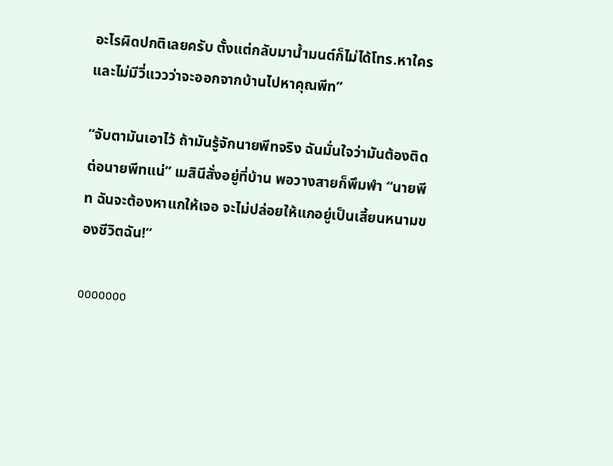อะไรผิดปกติเลยครับ ตั้งแต่กลับมาน้ำมนต์ก็ไม่ได้โทร.หาใครและไม่มีวี่แววว่าจะออกจากบ้านไปหาคุณพีท”

“จับตามันเอาไว้ ถ้ามันรู้จักนายพีทจริง ฉันมั่นใจว่ามันต้องติดต่อนายพีทแน่” เมสินีสั่งอยู่ที่บ้าน พอวางสายก็พึมพำ “นายพีท ฉันจะต้องหาแกให้เจอ จะไม่ปล่อยให้แกอยู่เป็นเสี้ยนหนามของชีวิตฉัน!”

ooooooo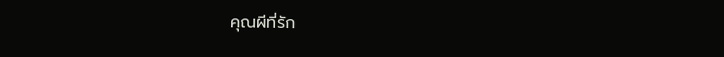คุณผีที่รัก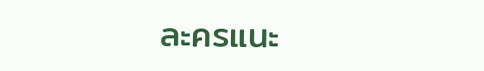ละครแนะ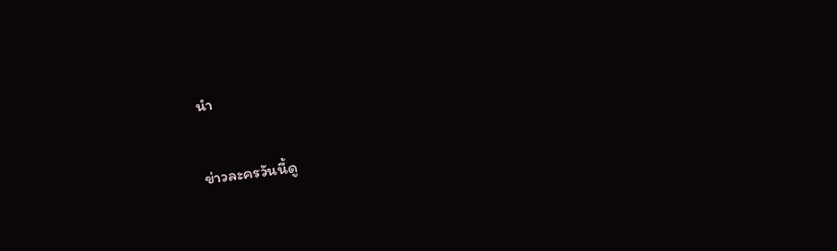นำ

ข่าวละครวันนี้ดู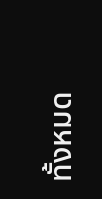ทั้งหมด